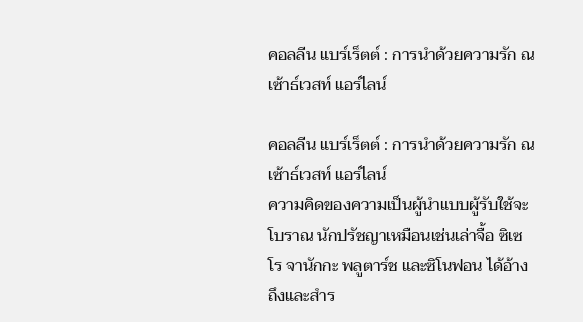คอลลีน แบร์เร็ตต์ : การนำด้วยความรัก ณ เซ้าธ์เวสท์ แอร์ไลน์

คอลลีน แบร์เร็ตต์ : การนำด้วยความรัก ณ เซ้าธ์เวสท์ แอร์ไลน์
ความคิดของความเป็นผู้นำแบบผู้รับใช้จะโบราณ นักปรัชญาเหมือนเช่นเล่าจื้อ ซิเซโร จานักกะ พลูตาร์ช และซิโนฟอน ได้อ้างถึงและสำร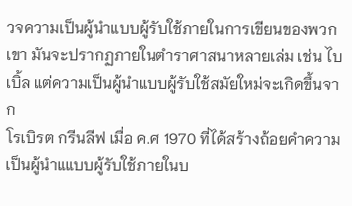วจความเป็นผู้นำแบบผู้รับใช้ภายในการเขียนของพวกเขา มันจะปรากฏภายในตำราศาสนาหลายเล่ม เช่น ไบเบิ้ล แต่ความเป็นผู้นำแบบผู้รับใช้สมัยใหม่จะเกิดขึ้นจาก
โรเบิรต กรีนลีฟ เมื่อ ค.ศ 1970 ที่ได้สร้างถ้อยคำความเป็นผู้นำแแบบผู้รับใช้ภายในบ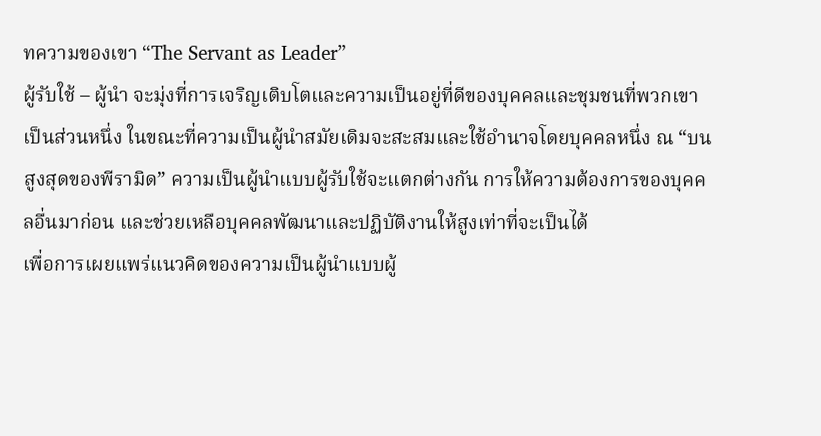ทความของเขา “The Servant as Leader”
ผู้รับใช้ – ผู้นำ จะมุ่งที่การเจริญเติบโตและความเป็นอยู่ที่ดีของบุคคลและชุมชนที่พวกเขาเป็นส่วนหนึ่ง ในขณะที่ความเป็นผู้นำสมัยเดิมจะสะสมและใช้อำนาจโดยบุคคลหนึ่ง ณ “บนสูงสุดของพีรามิด” ความเป็นผู้นำแบบผู้รับใช้จะแตกต่างกัน การให้ความต้องการของบุคคลอื่นมาก่อน และช่วยเหลือบุคคลพัฒนาและปฏิบัติงานให้สูงเท่าที่จะเป็นได้
เพื่อการเผยแพร่แนวคิดของความเป็นผู้นำแบบผู้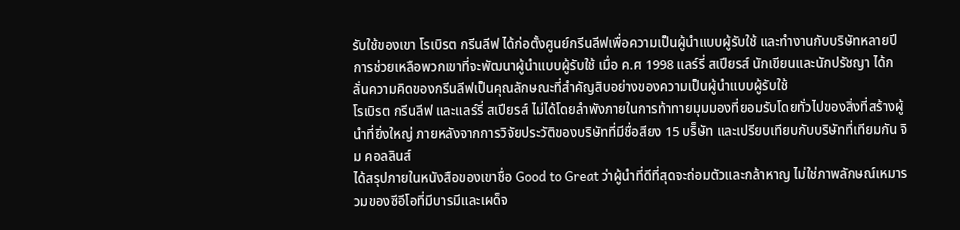รับใช้ของเขา โรเบิรต กรีนลีฟ ได้ก่อตั้งศูนย์กรีนลีฟเพื่อความเป็นผู้นำแบบผู้รับใช้ และทำงานกับบริษัทหลายปี การช่วยเหลือพวกเขาที่จะพัฒนาผู้นำแบบผู้รับใช้ เมื่อ ค.ศ 1998 แลร์รี่ สเปียรส์ นักเขียนและนักปรัชญา ได้กลั่นความคิดของกรีนลีฟเป็นคุณลักษณะที่สำคัญสิบอย่างของความเป็นผู้นำแบบผู้รับใช้
โรเบิรต กรีนลีฟ และแลร์รี่ สเปียรส์ ไม่ได้โดยลำพังภายในการท้าทายมุมมองที่ยอมรับโดยทั่วไปของสิ่งที่สร้างผู้นำที่ยิ่งใหญ่ ภายหลังจากการวิจัยประวัติของบริษัทที่มีชื่อสียง 15 บริ็ษัท และเปรียบเทียบกับบริษัทที่เทียมกัน จิม คอลลินส์
ได้สรุปภายในหนังสือของเขาชื่อ Good to Great ว่าผู้นำที่ดีที่สุดจะถ่อมตัวและกล้าหาญ ไม่ใช่ภาพลักษณ์เหมารวมของซีอีโอที่มีบารมีและเผด็จ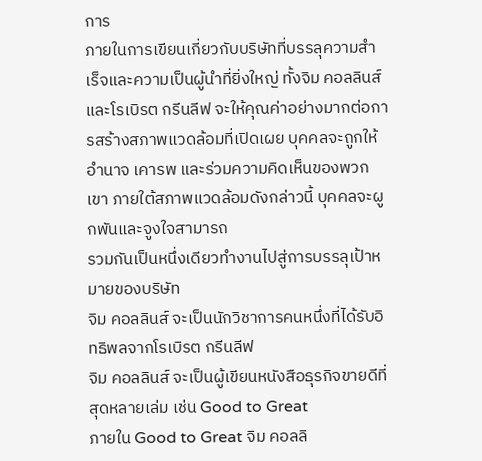การ
ภายในการเขียนเกี่ยวกับบริษัทที่บรรลุความสำเร็จและความเป็นผู้นำที่ยิ่งใหญ่ ทั้งจิม คอลลินส์ และโรเบิรต กรีนลีฟ จะให้คุณค่าอย่างมากต่อการสร้างสภาพแวดล้อมที่เปิดเผย บุคคลจะถูกให้อำนาจ เคารพ และร่วมความคิดเห็นของพวกเขา ภายใต้สภาพแวดล้อมดังกล่าวนี้ บุคคลจะผูกพันและจูงใจสามารถ
รวมกันเป็นหนึ่งเดียวทำงานไปสู่การบรรลุเป้าหมายของบริษัท
จิม คอลลินส์ จะเป็นนักวิชาการคนหนึ่งที่ได้รับอิทธิพลจากโรเบิรต กรีนลีฟ
จิม คอลลินส์ จะเป็นผู้เขียนหนังสือธุรกิจขายดีที่สุดหลายเล่ม เช่น Good to Great
ภายใน Good to Great จิม คอลลิ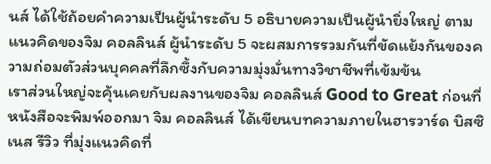นส์ ได้ใช้ถ้อยคำความเป็นผู้นำระดับ 5 อธิบายความเป็นผู้นำยิ่งใหญ่ ตามแนวคิดของจิม คอลลินส์ ผู้นำระดับ 5 จะผสมการรวมกันที่ขัดแย้งกันของความถ่อมตัวส่วนบุคคลที่ลึกซึ้งกับความมุ่งมั่นทางวิชาชีพที่เข้มข้น
เราส่วนใหญ่จะคุ้นเคยกับผลงานของจิม คอลลินส์ Good to Great ก่อนที่หนังสือจะพิมพ์ออกมา จิม คอลลินส์ ได้เขียนบทความภายในฮารวาร์ด บิสซิเนส รีวิว ที่มุ่งแนวคิดที่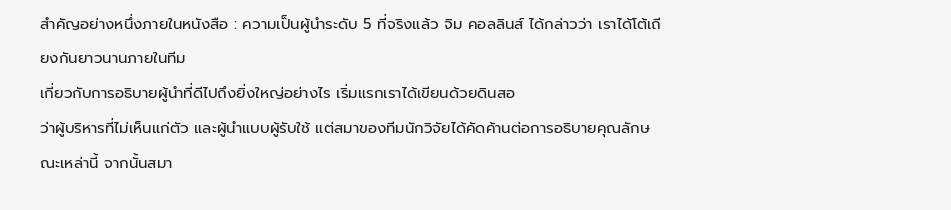สำคัญอย่างหนึ่งภายในหนังสือ : ความเป็นผู้นำระดับ 5 ที่จริงแล้ว จิม คอลลินส์ ได้กล่าวว่า เราได้โต้เถียงกันยาวนานภายในทีม
เกี่ยวกับการอธิบายผู้นำที่ดีไปถึงยิ่งใหญ่อย่างไร เริ่มแรกเราได้เขียนด้วยดินสอ
ว่าผู้บริหารที่ไม่เห็นแก่ตัว และผู้นำแบบผู้รับใช้ แต่สมาของทีมนักวิจัยได้คัดค้านต่อการอธิบายคุณลักษณะเหล่านี้ จากนั้นสมา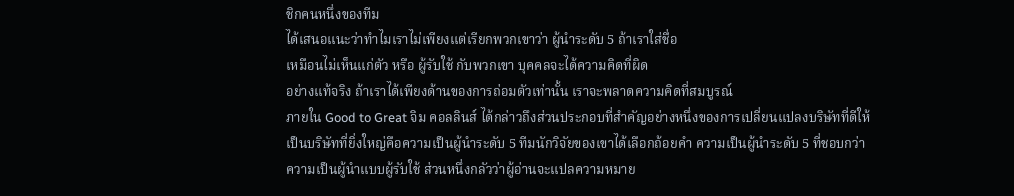ชิกคนหนึ่งของทีม
ได้เสนอแนะว่าทำไมเราไม่เพียงแต่เรียกพวกเขาว่า ผู้นำระดับ 5 ถ้าเราใส่ชื่อ
เหมือนไม่เห็นแก่ตัว หรือ ผู้รับใช้ กับพวกเขา บุคคลจะได้ความคิดที่ผิด
อย่างแท้จริง ถ้าเราได้เพียงด้านของการถ่อมตัวเท่านั้น เราจะพลาดความคิดที่สมบูรณ์
ภายใน Good to Great จิม คอลลินส์ ได้กล่าวถึงส่วนประกอบที่สำคัญอย่างหนึ่งของการเปลี่ยนแปลงบริษัทที่ดีให้เป็นบริษัทที่ยิ่งใหญ่คือความเป็นผู้นำระดับ 5 ทีมนักวิจัยของเขาได้เลือกถ้อยคำ ความเป็นผู้นำระดับ 5 ที่ชอบกว่า ความเป็นผู้นำแบบผู้รับใช้ ส่วนหนึ่งกลัวว่าผู้อ่านจะแปลความหมาย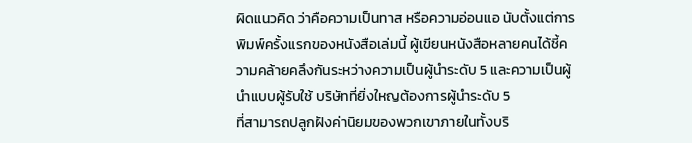ผิดแนวคิด ว่าคือความเป็นทาส หรือความอ่อนแอ นับตั้งแต่การพิมพ์ครั้งแรกของหนังสือเล่มนี้ ผู้เขียนหนังสือหลายคนได้ชี้ความคล้ายคลึงกันระหว่างความเป็นผู้นำระดับ 5 และความเป็นผู้นำแบบผู้รับใช้ บริษัทที่ยิ่งใหญต้องการผู้นำระดับ 5
ที่สามารถปลูกฝังค่านิยมของพวกเขาภายในทั้งบริ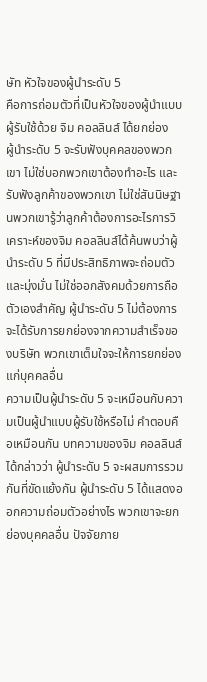ษัท หัวใจของผู้นำระดับ 5
คือการถ่อมตัวที่เป็นหัวใจของผู้นำแบบผู้รับใช้ด้วย จิม คอลลินส์ ได้ยกย่อง
ผู้นำระดับ 5 จะรับฟังบุคคลของพวกเขา ไม่ใช่บอกพวกเขาต้องทำอะไร และรับฟังลูกค้าของพวกเขา ไม่ใช่สันนิษฐานพวกเขารู้ว่าลูกค้าต้องการอะไรการวิเคราะห์ของจิม คอลลินส์ได้ค้นพบว่าผู้นำระดับ 5 ที่มีประสิทธิภาพจะถ่อมตัวและมุ่งมั่น ไม่ใช่ออกสังคมด้วยการถือตัวเองสำคัญ ผู้นำระดับ 5 ไม่ต้องการจะได้รับการยกย่องจากความสำเร็จของบริษัท พวกเขาเต็มใจจะให้การยกย่องแก่บุคคลอื่น
ความเป็นผู้นำระดับ 5 จะเหมือนกับความเป็นผู้นำแบบผู้รับใช้หรือไม่ คำตอบคือเหมือนกัน บทความของจิม คอลลินส์ได้กล่าวว่า ผู้นำระดับ 5 จะผสมการรวมกันที่ขัดแย้งกัน ผู้นำระดับ 5 ได้แสดงออกความถ่อมตัวอย่างไร พวกเขาจะยกย่องบุคคลอื่น ปัจจัยภาย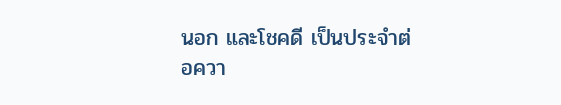นอก และโชคดี เป็นประจำต่อควา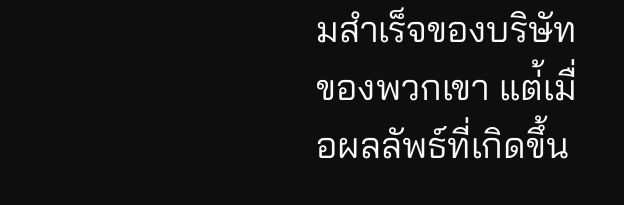มสำเร็จของบริษัทของพวกเขา แต่้เมื่อผลลัพธ์ที่เกิดขึ้น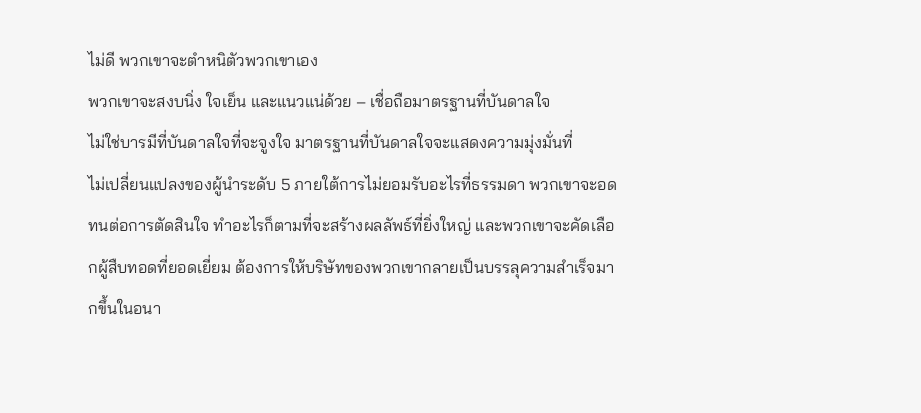ไม่ดี พวกเขาจะตำหนิตัวพวกเขาเอง
พวกเขาจะสงบนิ่ง ใจเย็น และแนวแน่ด้วย – เชื่อถือมาตรฐานที่บันดาลใจ
ไม่ใช่บารมีที่บันดาลใจที่จะจูงใจ มาตรฐานที่บันดาลใจจะแสดงความมุ่งมั่นที่
ไม่เปลี่ยนแปลงของผู้นำระดับ 5 ภายใต้การไม่ยอมรับอะไรที่ธรรมดา พวกเขาจะอดทนต่อการตัดสินใจ ทำอะไรก็ตามที่จะสร้างผลลัพธ์ที่ยิ่งใหญ่ และพวกเขาจะคัดเลือกผู้สืบทอดที่ยอดเยี่ยม ต้องการให้บริษัทของพวกเขากลายเป็นบรรลุความสำเร็จมากขึ้นในอนา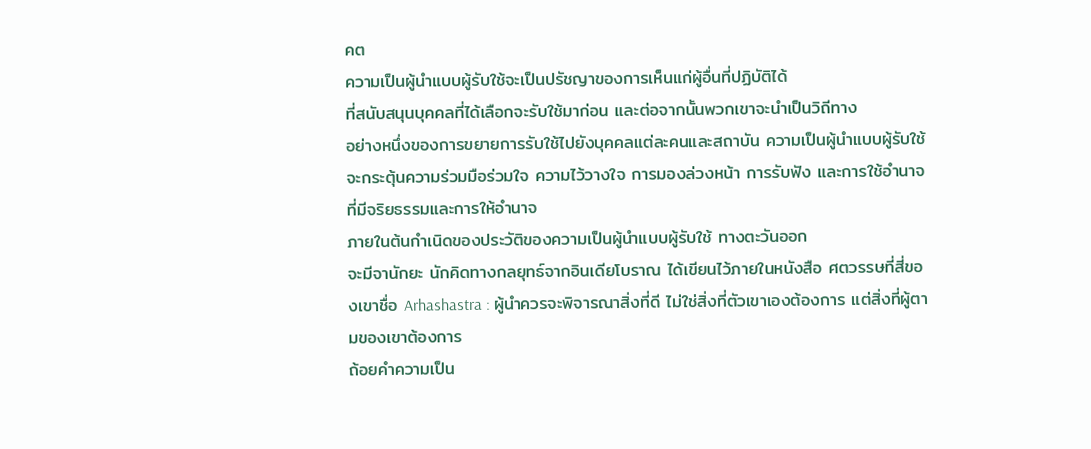คต
ความเป็นผู้นำแบบผู้รับใช้จะเป็นปรัชญาของการเห็นแก่ผู้อื่นที่ปฏิบัติได้
ที่สนับสนุนบุคคลที่ได้เลือกจะรับใช้มาก่อน และต่อจากนั้นพวกเขาจะนำเป็นวิถีทาง
อย่างหนึ่งของการขยายการรับใช้ไปยังบุคคลแต่ละคนและสถาบัน ความเป็นผู้นำแบบผู้รับใช้จะกระตุ้นความร่วมมือร่วมใจ ความไว้วางใจ การมองล่วงหน้า การรับฟัง และการใช้อำนาจที่มีจริยธรรมและการให้อำนาจ
ภายในต้นกำเนิดของประวัติของความเป็นผู้นำแบบผู้รับใช้ ทางตะวันออก
จะมีจานักยะ นักคิดทางกลยุทธ์จากอินเดียโบราณ ได้เขียนไว้ภายในหนังสือ ศตวรรษที่สี่ของเขาชื่อ Arhashastra : ผู้นำควรจะพิจารณาสิ่งที่ดี ไม่ใช่สิ่งที่ตัวเขาเองต้องการ แต่สิ่งที่ผู้ตามของเขาต้องการ
ถ้อยคำความเป็น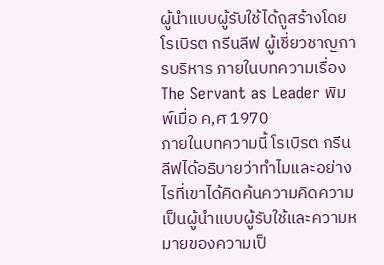ผู้นำแบบผู้รับใช้ได้ถูสร้างโดยโรเบิรต กรีนลีฟ ผู้เชี่ยวชาญการบริหาร ภายในบทความเรื่อง The Servant as Leader พิมพ์เมื่อ ค,ศ 1970
ภายในบทความนี้ โรเบิรต กรีนลีฟได้อธิบายว่าทำไมและอย่างไรที่เขาได้คิดค้นความคิดความเป็นผู้นำแบบผู้รับใช้และความหมายของความเป็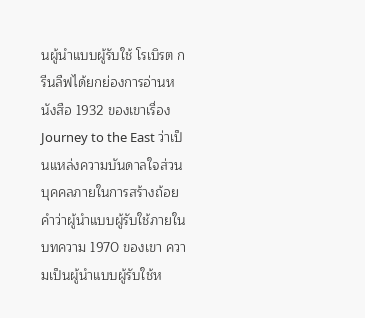นผู้นำแบบผู้รับใช้ โรเบิรต กรีนลืฟได้ยกย่องการอ่านหนังสือ 1932 ของเขาเรื่อง Journey to the East ว่าเป็นแหล่งความบันดาลใจส่วนบุคคลภายในการสร้างถ้อยคำว่าผู้นำแบบผู้รับใช้ภายในบทความ 1970 ของเขา ความเป็นผู้นำแบบผู้รับใช้ห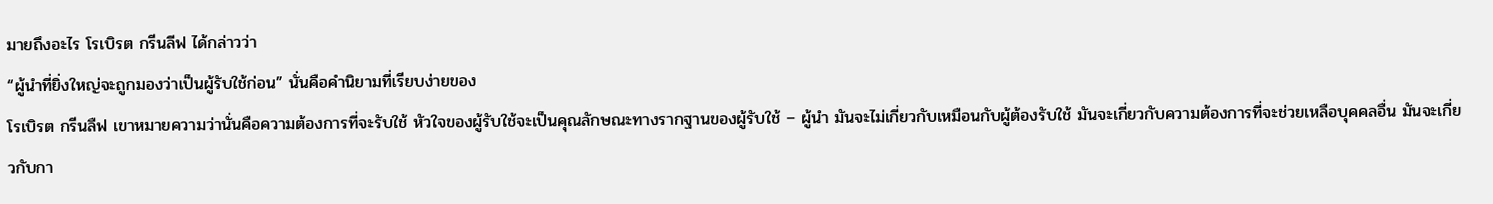มายถึงอะไร โรเบิรต กรีนลีฟ ได้กล่าวว่า
“ผู้นำที่ยิ่งใหญ่จะถูกมองว่าเป็นผู้รับใช้ก่อน” นั่นคือคำนิยามที่เรียบง่ายของ
โรเบิรต กรีนลืฟ เขาหมายความว่านั่นคือความต้องการที่จะรับใช้ หัวใจของผู้รับใช้จะเป็นคุณลักษณะทางรากฐานของผู้รับใช้ – ผู้นำ มันจะไม่เกี่ยวกับเหมือนกับผู้ต้องรับใช้ มันจะเกี่ยวกับความต้องการที่จะช่วยเหลือบุคคลอื่น มันจะเกี่ยวกับกา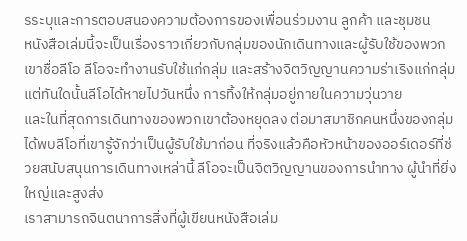รระบุและการตอบสนองความต้องการของเพื่อนร่วมงาน ลูกค้า และชุมชน
หนังสือเล่มนี้จะเป็นเรื่องราวเกี่ยวกับกลุ่มของนักเดินทางและผู้รับใช้ของพวกเขาชื่อลีโอ ลีโอจะทำงานรับใช้แก่กลุ่ม และสร้างจิตวิญญานความร่าเริงแก่กลุ่ม แต่ทันใดนั้นลีโอได้หายไปวันหนึ่ง การทิ้งให้กลุ่มอยู่ภายในความวุ่นวาย
และในที่สุดการเดินทางของพวกเขาต้องหยุดลง ต่อมาสมาชิกคนหนึ่งของกลุ่มได้พบลีโอที่เขารู้จักว่าเป็นผู้รับใช้มาก่อน ที่จริงแล้วคือหัวหน้าของออร์เดอร์ที่ช่วยสนับสนุนการเดินทางเหล่านี้ ลีโอจะเป็นจิตวิญญานของการนำทาง ผู้นำที่ยิ่งใหญ่และสูงส่ง
เราสามารถจินตนาการสิ่งที่ผู้เขียนหนังสือเล่ม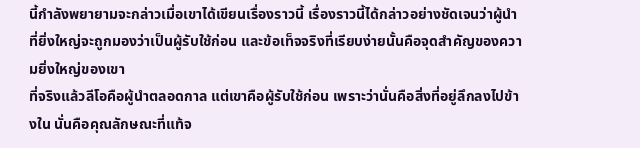นี้กำลังพยายามจะกล่าวเมื่อเขาได้เขียนเรื่องราวนี้ เรื่องราวนี้ได้กล่าวอย่างชัดเจนว่าผู้นำที่ยิ่งใหญ่จะถูกมองว่าเป็นผู้รับใช้ก่อน และข้อเท็จจริงที่เรียบง่ายนั้นคือจุดสำคัญของความยิ่งใหญ่ของเขา
ที่จริงแล้วลีโอคือผู้นำตลอดกาล แต่เขาคือผู้รับใช้ก่อน เพราะว่านั่นคือสิ่งที่อยู่ลึกลงไปข้างใน นั่นคือคุณลักษณะที่แท้จ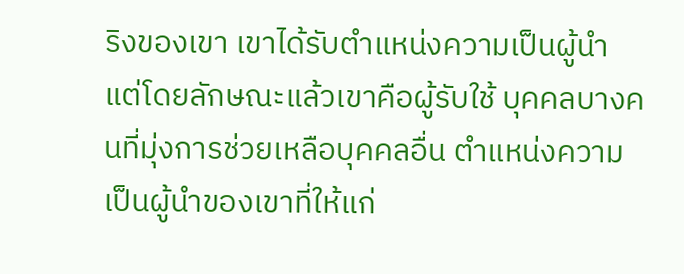ริงของเขา เขาได้รับตำแหน่งความเป็นผู้นำ แต่โดยลักษณะแล้วเขาคือผู้รับใช้ บุคคลบางคนที่มุ่งการช่วยเหลือบุคคลอื่น ตำแหน่งความเป็นผู้นำของเขาที่ให้แก่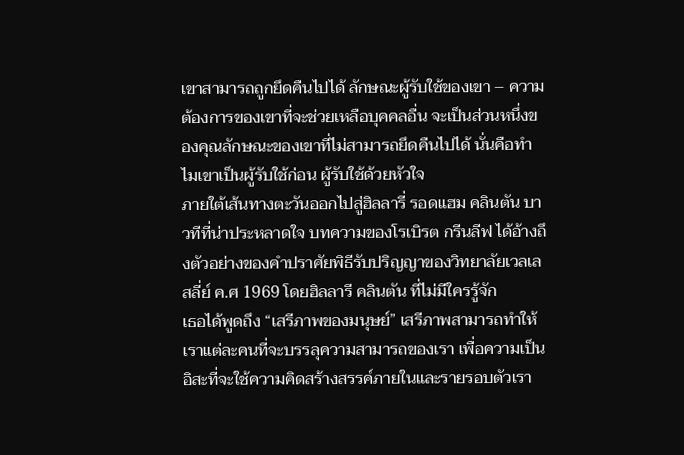เขาสามารถถูกยึดคืนไปได้ ลักษณะผู้รับใช้ของเขา – ความต้องการของเขาที่จะช่วยเหลือบุคคลอื่น จะเป็นส่วนหนึ่งของคุณลักษณะของเขาที่ไม่สามารถยึดคืนไปได้ นั่นคือทำไมเขาเป็นผู้รับใช้ก่อน ผู้รับใช้ด้วยหัวใจ
ภายใต้เส้นทางตะวันออกไปสู่ฮิลลารี่ รอดแฮม คลินตัน บาวทีที่น่าประหลาดใจ บทความของโรเบิรต กรีนลีฟ ได้อ้างถึงตัวอย่างของคำปราศัยพิธีรับปริญญาของวิทยาลัยเวลเลสลี่ย์ ค.ศ 1969 โดยฮิลลารี คลินตัน ที่ไม่มีใครรู้จัก
เธอได้พูดถึง “เสรีภาพของมนุษย์” เสรีภาพสามารถทำให้เราแต่ละคนที่จะบรรลุความสามารถของเรา เพื่อความเป็นอิสะที่จะใช้ความคิดสร้างสรรค์ภายในและรายรอบตัวเรา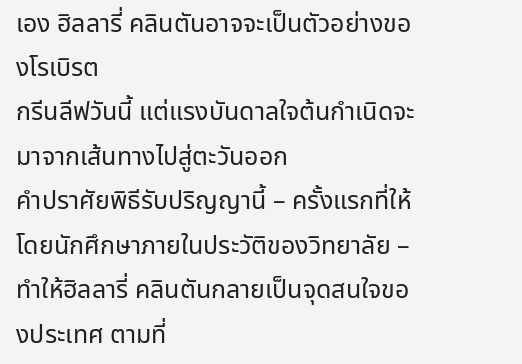เอง ฮิลลารี่ คลินตันอาจจะเป็นตัวอย่างของโรเบิรต
กรีนลีฟวันนี้ แต่แรงบันดาลใจต้นกำเนิดจะมาจากเส้นทางไปสู่ตะวันออก
คำปราศัยพิธีรับปริญญานี้ – ครั้งแรกที่ให้โดยนักศึกษาภายในประวัติของวิทยาลัย – ทำให้ฮิลลารี่ คลินตันกลายเป็นจุดสนใจของประเทศ ตามที่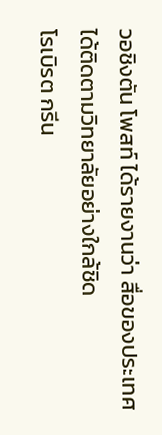วอชิงตัน โพสท์ ได้รายงานว่า สื่อของประเทศได้ติดตามวิทยาลัยอย่างใกล้ชิด
โรเบิรต กรีน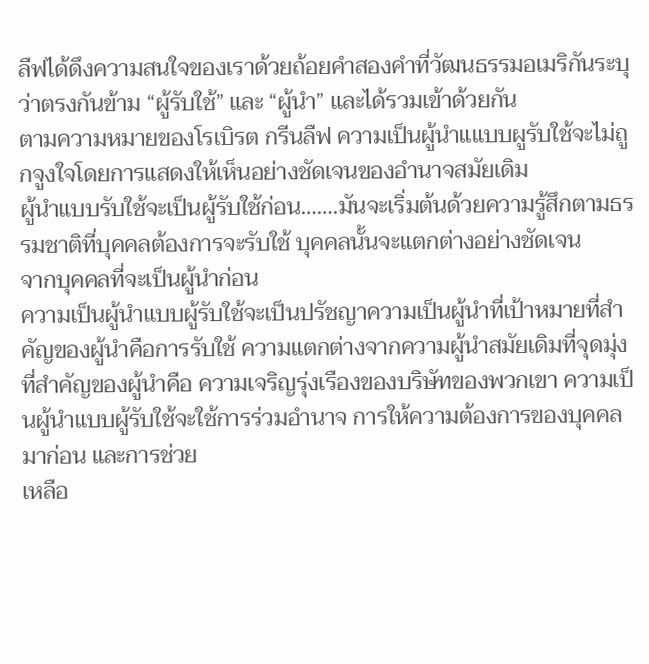ลืฟได้ดึงความสนใจของเราด้วยถ้อยคำสองคำที่วัฒนธรรมอเมริกันระบุว่าตรงกันข้าม “ผู้รับใช้” และ “ผู้นำ” และได้รวมเข้าด้วยกัน
ตามความหมายของโรเบิรต กรีนลืฟ ความเป็นผู้นำแแบบผูรับใช้จะไม่ถูกจูงใจโดยการแสดงให้เห็นอย่างชัดเจนของอำนาจสมัยเดิม
ผู้นำแบบรับใช้จะเป็นผู้รับใช้ก่อน…….มันจะเริ่มต้นด้วยความรู้สึกตามธรรมชาติที่บุคคลต้องการจะรับใช้ บุคคลนั้นจะแตกต่างอย่างชัดเจน
จากบุคคลที่จะเป็นผู้นำก่อน
ความเป็นผู้นำแบบผู้รับใช้จะเป็นปรัชญาความเป็นผู้นำที่เป้าหมายที่สำคัญของผู้นำคือการรับใช้ ความแตกต่างจากความผู้นำสมัยเดิมที่จุดมุ่งที่สำคัญของผู้นำคือ ความเจริญรุ่งเรืองของบริษัทของพวกเขา ความเป็นผู้นำแบบผู้รับใช้จะใช้การร่วมอำนาจ การให้ความต้องการของบุคคลมาก่อน และการช่วย
เหลือ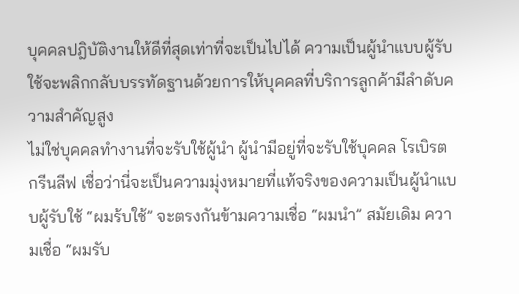บุคคลปฎิบัติงานให้ดีที่สุดเท่าที่จะเป็นไปได้ ความเป็นผู้นำแบบผู้รับใช้จะพลิกกลับบรรทัดฐานด้วยการให้บุคคลที่บริการลูกค้ามีลำดับความสำคัญสูง
ไม่ใช่บุคคลทำงานที่จะรับใช้ผู้นำ ผู้นำมีอยู่ที่จะรับใช้บุคคล โรเบิรต กรีนลีฟ เชื่อว่านี่จะเป็นความมุ่งหมายที่แท้จริงของความเป็นผู้นำแบบผู้รับใช้ “ผมร้บใช้” จะตรงกันข้ามความเชื่อ “ผมนำ” สมัยเดิม ความเชื่อ “ผมรับ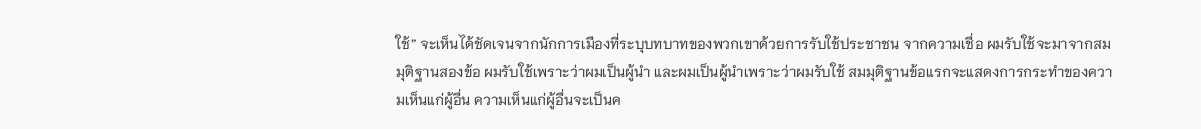ใช้” จะเห็นได้ชัดเจนจากนักการเมืองที่ระบุบทบาทของพวกเขาด้วยการรับใช้ประชาชน จากความเชื่อ ผมรับใช้จะมาจากสมมุติฐานสองข้อ ผมรับใช้เพราะว่าผมเป็นผู้นำ และผมเป็นผู้นำเพราะว่าผมรับใช้ สมมุติฐานข้อแรกจะแสดงการกระทำของความเห็นแก่ผู้อื่น ความเห็นแก่ผู้อื่นจะเป็นค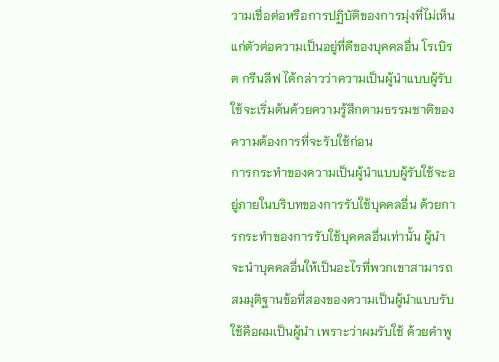วามเชื่อต่อหรือการปฏิบัติของการมุ่งที่ไม่เห็นแก่ตัวต่อความเป็นอยู่ที่ดีของบุคคลอื่น โรเบิรต กรีนลีฟ ได้กล่าวว่าความเป็นผู้นำแบบผู้รับใช้จะเริ่มต้นด้วยความรู้สึกตามธรรมชาติของความต้องการที่จะรับใช้ก่อน
การกระทำของความเป็นผู้นำแบบผู้รับใช้จะอยู่ภายในบริบทของการรับใช้บุคคลอื่น ด้วยการกระทำของการรับใช้บุคคลอื่นเท่านั้น ผู้นำจะนำบุคคลอื่นให้เป็นอะไรที่พวกเขาสามารถ สมมุติฐานข้อที่สองของความเป็นผู้นำแบบรับใช้คือผมเป็นผู้นำ เพราะว่าผมรับใช้ ด้วยคำพู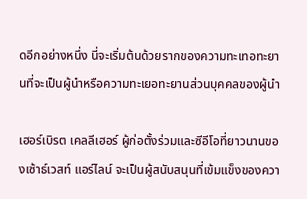ดอีกอย่างหนึ่ง นี่จะเริ่มต้นด้วยรากของความทะเทอทะยานที่จะเป็นผู้นำหรือความทะเยอทะยานส่วนบุคคลของผู้นำ

เฮอร์เบิรต เคลลีเฮอร์ ผู้ก่อตั้งร่วมและซีอีโอที่ยาวนานของเซ้าธ์เวสท์ แอร์ไลน์ จะเป็นผู้สนับสนุนที่เข้มแข็งของควา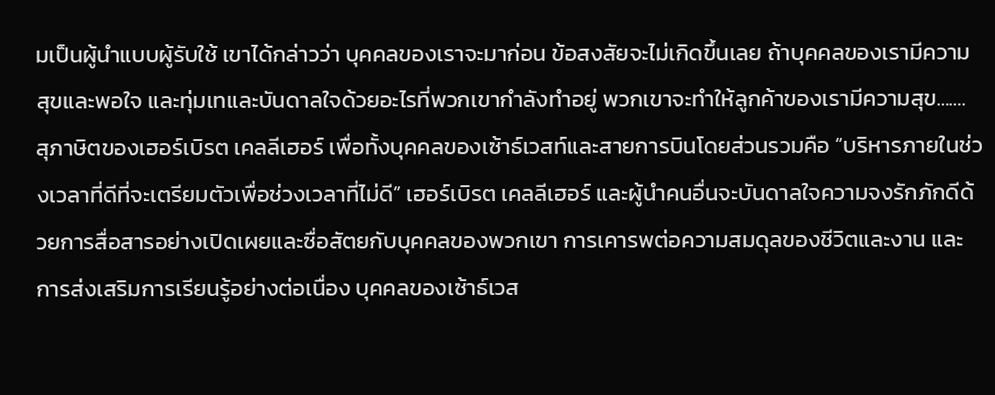มเป็นผู้นำแบบผู้รับใช้ เขาได้กล่าวว่า บุคคลของเราจะมาก่อน ข้อสงสัยจะไม่เกิดขึ้นเลย ถ้าบุคคลของเรามีความสุขและพอใจ และทุ่มเทและบันดาลใจด้วยอะไรที่พวกเขากำลังทำอยู่ พวกเขาจะทำให้ลูกค้าของเรามีความสุข…….
สุภาษิตของเฮอร์เบิรต เคลลีเฮอร์ เพื่อทั้งบุคคลของเซ้าธ์เวสท์และสายการบินโดยส่วนรวมคือ “บริหารภายในช่วงเวลาที่ดีที่จะเตรียมตัวเพื่อช่วงเวลาที่ไม่ดี” เฮอร์เบิรต เคลลีเฮอร์ และผู้นำคนอื่นจะบันดาลใจความจงรักภักดีด้วยการสื่อสารอย่างเปิดเผยและซื่อสัตยกับบุคคลของพวกเขา การเคารพต่อความสมดุลของชีวิตและงาน และการส่งเสริมการเรียนรู้อย่างต่อเนื่อง บุคคลของเซ้าธ์เวส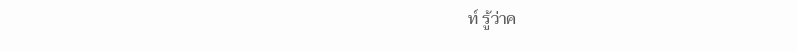ท์ รู้ว่าค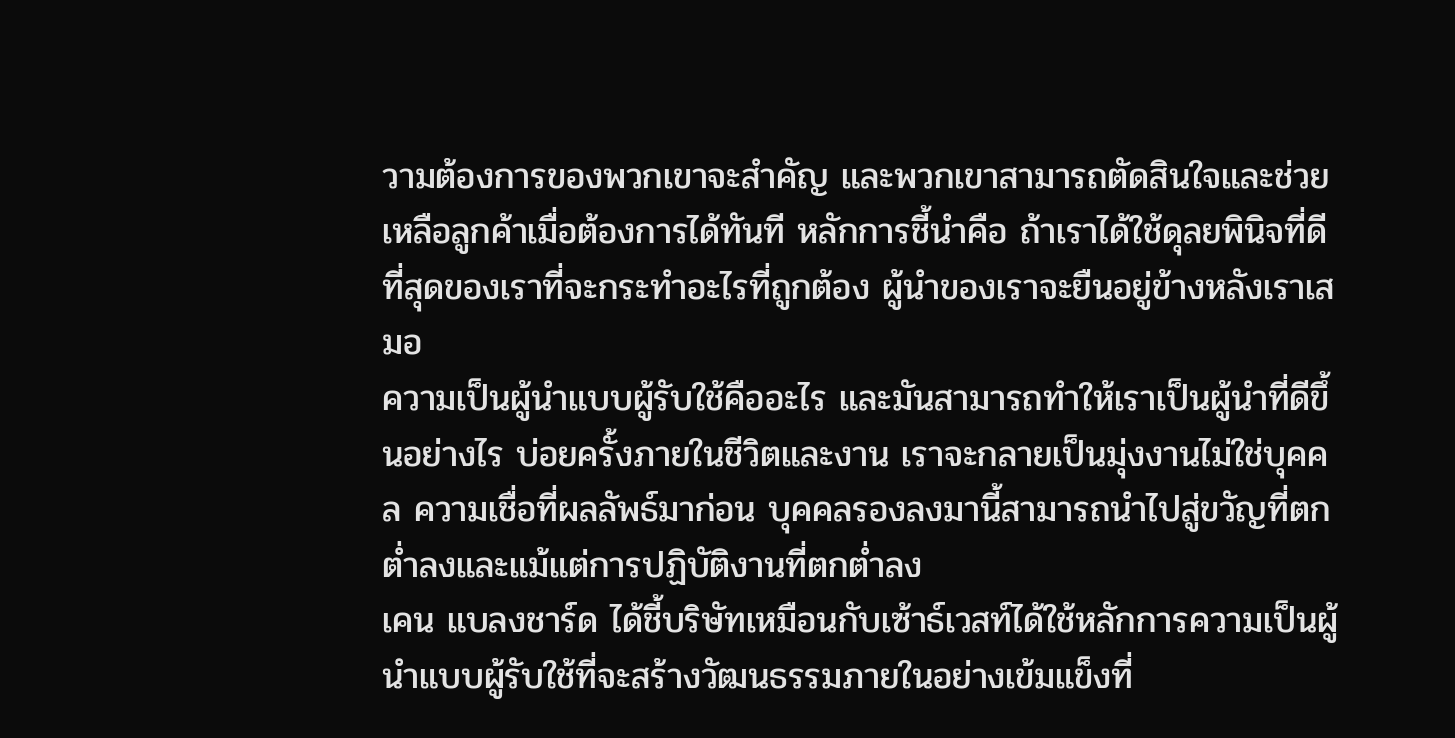วามต้องการของพวกเขาจะสำคัญ และพวกเขาสามารถตัดสินใจและช่วยเหลือลูกค้าเมื่อต้องการได้ทันที หลักการชี้นำคือ ถ้าเราได้ใช้ดุลยพินิจที่ดีที่สุดของเราที่จะกระทำอะไรที่ถูกต้อง ผู้นำของเราจะยืนอยู่ข้างหลังเราเสมอ
ความเป็นผู้นำแบบผู้รับใช้คืออะไร และมันสามารถทำให้เราเป็นผู้นำที่ดีขึ้นอย่างไร บ่อยครั้งภายในชีวิตและงาน เราจะกลายเป็นมุ่งงานไม่ใช่บุคคล ความเชื่อที่ผลลัพธ์มาก่อน บุคคลรองลงมานี้สามารถนำไปสู่ขวัญที่ตกต่ำลงและแม้แต่การปฏิบัติงานที่ตกต่ำลง
เคน แบลงชาร์ด ได้ชี้บริษัทเหมือนกับเซ้าธ์เวสท์ได้ใช้หลักการความเป็นผู้นำแบบผู้รับใช้ที่จะสร้างวัฒนธรรมภายในอย่างเข้มแข็งที่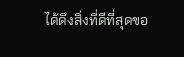ได้ดึงสิ่งที่ดีที่สุดขอ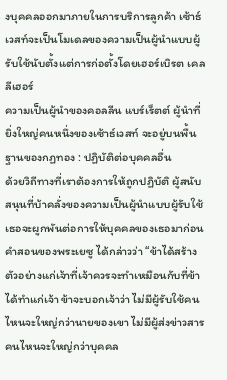งบุคคลออกมาภายในการบริการลูกค้า เซ้าธ์เวสท์จะเป็นโมเดลของความเป็นผู้นำแบบผู้รับใช้นับตั้งแต่การก่อตั้งโดยเฮอร์เบิรต เคลลีเฮอร์
ความเป็นผู้นำของคอลลีน แบร์เร็ตต์ ผู้นำที่ยิ่งใหญ่คนหนึ่งของเซ้าธ์เวสท์ จะอยู่บนพื้นฐานของกฏทอง : ปฏิบัติต่อบุคคลอื่น
ด้วยวิถีทางที่เราต้องการให้ถูกปฏิบัติ ผู้สนับสนุนที่บ้าคลั่งของความเป็นผู้นำแบบผู้รับใช้ เธอจะผูกพันต่อการให้บุคคลของเธอมาก่อน คำสอนของพระเยซู ได้กล่าวว่า “ข้าได้สร้างตัวอย่างแก่เจ้าที่เจ้าควรจะทำเหมือนกับที่ข้าได้ทำแก่เจ้า ข้าจะบอกเจ้าว่า ไม่มีผู้รับใช้คนไหนจะใหญ่กว่านายของเขา ไม่มีผู้ส่งข่าวสารคนไหนจะใหญ่กว่าบุคคล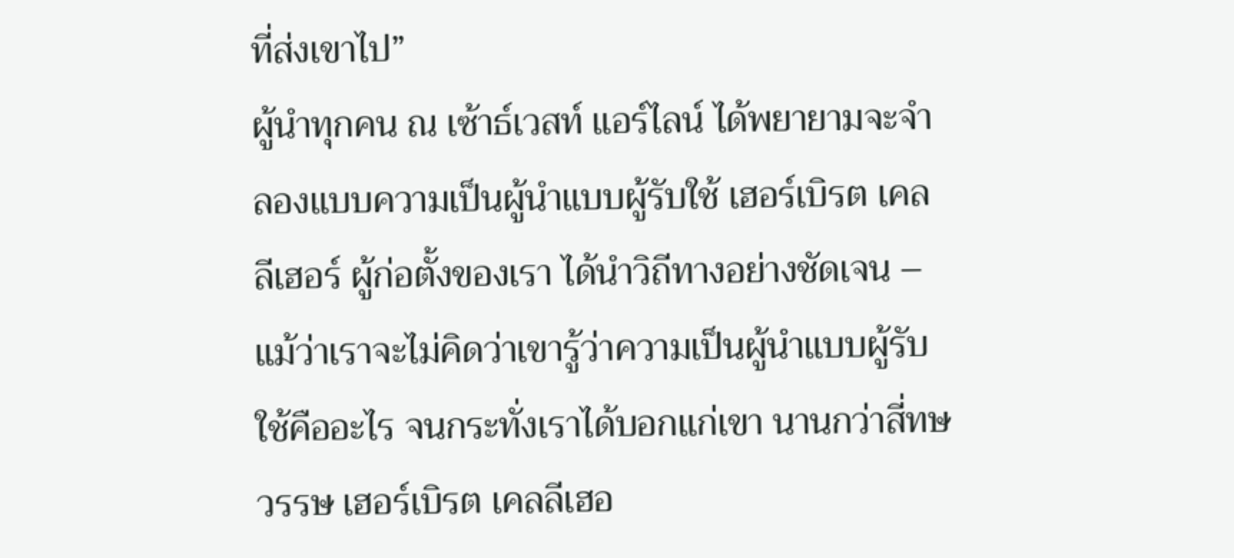ที่ส่งเขาไป”
ผู้นำทุกคน ณ เซ้าธ์เวสท์ แอร์ไลน์ ได้พยายามจะจำลองแบบความเป็นผู้นำแบบผู้รับใช้ เฮอร์เบิรต เคลลีเฮอร์ ผู้ก่อตั้งของเรา ได้นำวิถีทางอย่างชัดเจน – แม้ว่าเราจะไม่คิดว่าเขารู้ว่าความเป็นผู้นำแบบผู้รับใช้คืออะไร จนกระทั่งเราได้บอกแก่เขา นานกว่าสี่ทษวรรษ เฮอร์เบิรต เคลลีเฮอ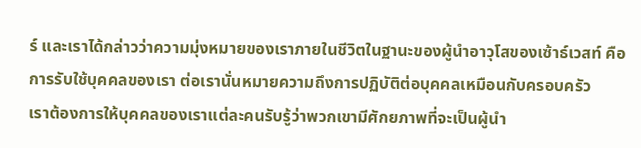ร์ และเราได้กล่าวว่าความมุ่งหมายของเราภายในชีวิตในฐานะของผู้นำอาวุโสของเซ้าธ์เวสท์ คือ การรับใช้บุคคลของเรา ต่อเรานั่นหมายความถึงการปฏิบัติต่อบุคคลเหมือนกับครอบครัว
เราต้องการให้บุคคลของเราแต่ละคนรับรู้ว่าพวกเขามีศักยภาพที่จะเป็นผู้นำ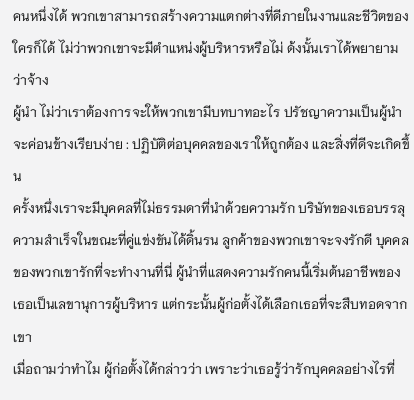คนหนึ่งได้ พวกเขาสามารถสร้างความแตกต่างที่ดีภายในงานและชีวิตของใครก็ได้ ไม่ว่าพวกเขาจะมีตำแหน่งผู้บริหารหรือไม่ ด้งนั้นเราได้พยายามว่าจ้าง
ผู้นำ ไม่ว่าเราต้องการจะให้พวกเขามีบทบาทอะไร ปรัชญาความเป็นผู้นำจะค่อนข้างเรียบง่าย : ปฏิบัติต่อบุคคลของเราให้ถูกต้อง และสิ่งที่ดีจะเกิดขึ้น
ครั้งหนึ่งเราจะมีบุคคลที่ไม่ธรรมดาที่นำด้วยความรัก บริษัทของเธอบรรลุความสำเร็จในขณะที่คู่แข่งขันได้ดิ้นรน ลูกค้าของพวกเขาจะจงรักดี บุคคลของพวกเขารักที่จะทำงานที่นี่ ผู้นำที่แสดงความรักคนนี้เริ่มต้นอาชีพของเธอเป็นเลขานุการผู้บริหาร แต่กระนั้นผู้ก่อตั้งได้เลือกเธอที่จะสืบทอดจากเขา
เมื่อถามว่าทำไม ผู้ก่อตั้งได้กล่าวว่า เพราะว่าเธอรู้ว่ารักบุคคลอย่างไรที่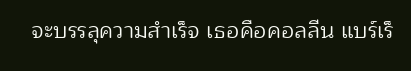จะบรรลุความสำเร็จ เธอคือคอลลีน แบร์เร็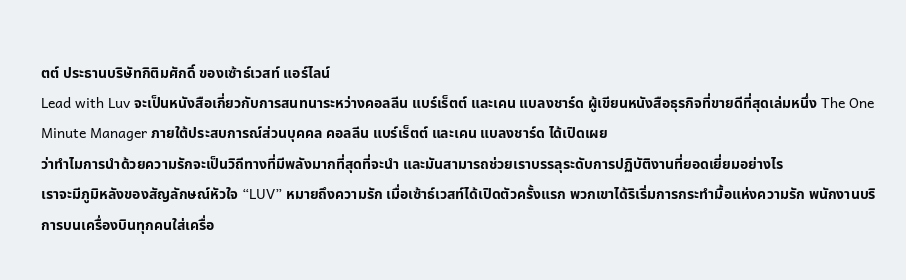ตต์ ประธานบริษัทกิติมศักดิ์ ของเซ้าธ์เวสท์ แอร์ไลน์
Lead with Luv จะเป็นหนังสือเกี่ยวกับการสนทนาระหว่างคอลลีน แบร์เร็ตต์ และเคน แบลงชาร์ด ผู้เขียนหนังสือธุรกิจที่ขายดีที่สุดเล่มหนึ่ง The One Minute Manager ภายใต้ประสบการณ์ส่วนบุคคล คอลลีน แบร์เร็ตต์ และเคน แบลงชาร์ด ได้เปิดเผย
ว่าทำไมการนำด้วยความรักจะเป็นวิถีทางที่มีพลังมากที่สุดที่จะนำ และมันสามารถช่วยเราบรรลุระดับการปฏิบัติงานที่ยอดเยี่ยมอย่างไร
เราจะมีภูมิหลังของสัญลักษณ์หัวใจ “LUV” หมายถึงความรัก เมื่อเซ้าธ์เวสท์ได้เปิดตัวครั้งแรก พวกเขาได้ริเริ่มการกระทำมื้อแห่งความรัก พนักงานบริการบนเครื่องบินทุกคนใส่เครื่อ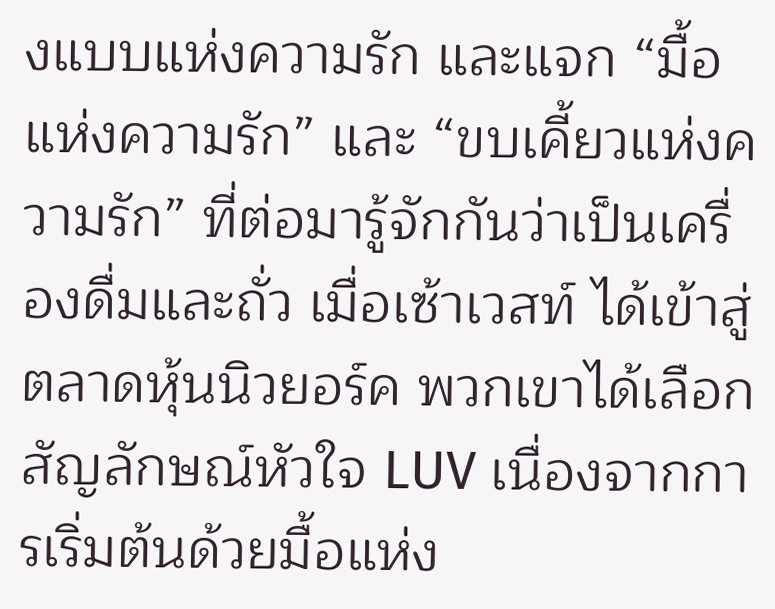งแบบแห่งความรัก และแจก “มื้อแห่งความรัก” และ “ขบเคี้ยวแห่งความรัก” ที่ต่อมารู้จักกันว่าเป็นเครื่องดื่มและถั่ว เมื่อเซ้าเวสท์ ได้เข้าสู่ตลาดหุ้นนิวยอร์ค พวกเขาได้เลือกสัญลักษณ์หัวใจ LUV เนื่องจากการเริ่มต้นด้วยมื้อแห่ง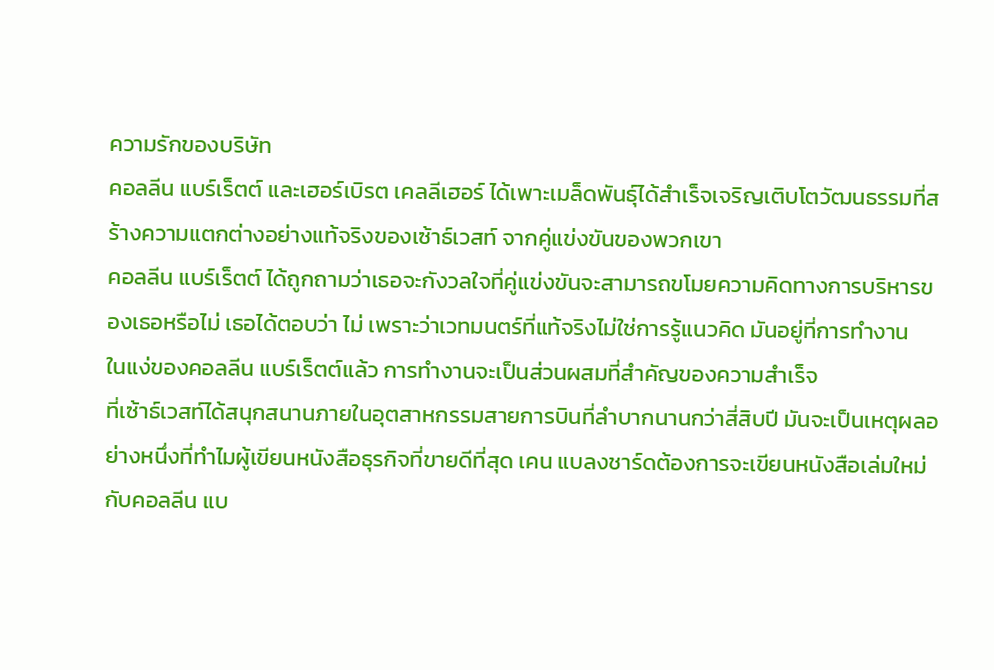ความรักของบริษัท
คอลลีน แบร์เร็ตต์ และเฮอร์เบิรต เคลลีเฮอร์ ได้เพาะเมล็ดพันธุ์ได้สำเร็จเจริญเติบโตวัฒนธรรมที่สร้างความแตกต่างอย่างแท้จริงของเซ้าธ์เวสท์ จากคู่แข่งขันของพวกเขา
คอลลีน แบร์เร็ตต์ ได้ถูกถามว่าเธอจะกังวลใจที่คู่แข่งขันจะสามารถขโมยความคิดทางการบริหารของเธอหรือไม่ เธอได้ตอบว่า ไม่ เพราะว่าเวทมนตร์ที่แท้จริงไม่ใช่การรู้แนวคิด มันอยู่ที่การทำงาน
ในแง่ของคอลลีน แบร์เร็ตต์แล้ว การทำงานจะเป็นส่วนผสมที่สำคัญของความสำเร็จ
ที่เซ้าธ์เวสท์ได้สนุกสนานภายในอุตสาหกรรมสายการบินที่ลำบากนานกว่าสี่สิบปี มันจะเป็นเหตุผลอย่างหนึ่งที่ทำไมผู้เขียนหนังสือธุรกิจที่ขายดีที่สุด เคน แบลงชาร์ดต้องการจะเขียนหนังสือเล่มใหม่กับคอลลีน แบ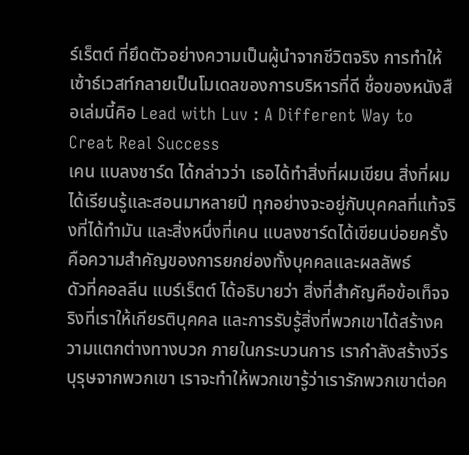ร์เร็ตต์ ที่ยึดตัวอย่างความเป็นผู้นำจากชีวิตจริง การทำให้เซ้าธ์เวสท์กลายเป็นโมเดลของการบริหารที่ดี ชื่อของหนังสือเล่มนี้คิอ Lead with Luv : A Different Way to Creat Real Success
เคน แบลงชาร์ด ได้กล่าวว่า เธอได้ทำสิ่งที่ผมเขียน สิ่งที่ผมได้เรียนรู้และสอนมาหลายปี ทุกอย่างจะอยู่กับบุคคลที่แท้จริงที่ได้ทำมัน และสิ่งหนึ่งที่เคน แบลงชาร์ดได้เขียนบ่อยครั้งคือความสำคัญของการยกย่องทั้งบุคคลและผลลัพธ์
ดัวที่คอลลีน แบร์เร็ตต์ ได้อธิบายว่า สิ่งที่สำคัญคือข้อเท็จจริงที่เราให้เกียรติบุคคล และการรับรู้สิ่งที่พวกเขาได้สร้างความแตกต่างทางบวก ภายในกระบวนการ เรากำลังสร้างวีรบุรุษจากพวกเขา เราจะทำให้พวกเขารู้ว่าเรารักพวกเขาต่อค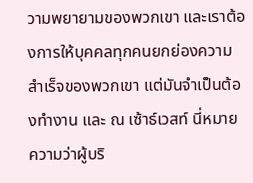วามพยายามของพวกเขา และเราต้องการให้บุคคลทุกคนยกย่องความสำเร็จของพวกเขา แต่มันจำเป็นต้องทำงาน และ ณ เซ้าธ์เวสท์ นี่หมายความว่าผู้บริ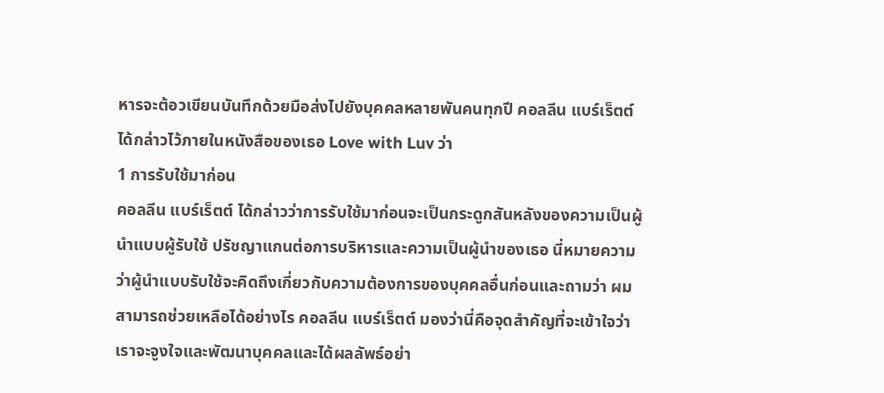หารจะต้อวเขียนบันทึกด้วยมือส่งไปยังบุคคลหลายพันคนทุกปี คอลลีน แบร์เร็ตต์ ได้กล่าวไว้ภายในหนังสือของเธอ Love with Luv ว่า
1 การรับใช้มาก่อน
คอลลีน แบร์เร็ตต์ ได้กล่าวว่าการรับใช้มาก่อนจะเป็นกระดูกสันหลังของความเป็นผู้นำแบบผู้รับใช้ ปรัชญาแกนต่อการบริหารและความเป็นผู้นำของเธอ นี่หมายความว่าผู้นำแบบรับใช้จะคิดถึงเกี่ยวกับความต้องการของบุคคลอื่นก่อนและถามว่า ผมสามารถช่วยเหลือได้อย่างไร คอลลีน แบร์เร็ตต์ มองว่านี่คือจุดสำคัญที่จะเข้าใจว่า เราจะจูงใจและพัฒนาบุคคลและได้ผลลัพธ์อย่า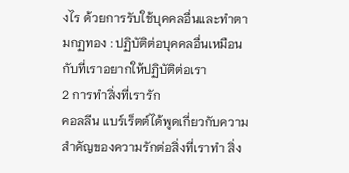งไร ด้วยการรับใช้บุคคลอื่นและทำตามกฏทอง : ปฏิบัติต่อบุคคลอื่นเหมือนกับที่เราอยากให้ปฏิบัติต่อเรา
2 การทำสิ่งที่เรารัก
คอลลีน แบร์เร็ตต์ได้พูดเกี่ยวกับความสำคัญของความรักต่อสิ่งที่เราทำ สิ่ง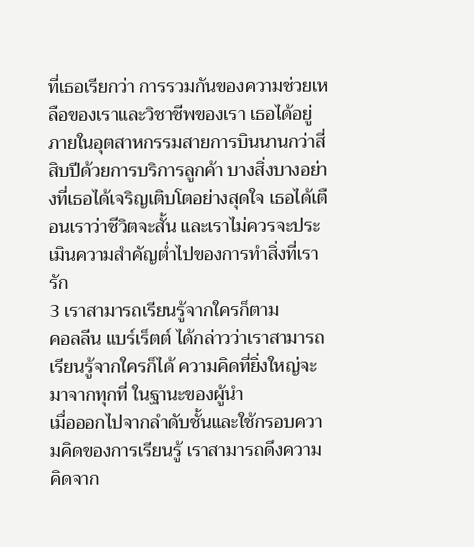ที่เธอเรียกว่า การรวมกันของความช่วยเหลือของเราและวิชาชีพของเรา เธอได้อยู่ภายในอุตสาหกรรมสายการบินนานกว่าสี่สิบปีด้วยการบริการลูกค้า บางสิ่งบางอย่างที่เธอได้เจริญเติบโตอย่างสุดใจ เธอได้เตือนเราว่าชีวิตจะสั้น และเราไม่ควรจะประเมินความสำคัญต่ำไปของการทำสิ่งที่เรารัก
3 เราสามารถเรียนรู้จากใครก็ตาม
คอลลีน แบร์เร็ตต์ ได้กล่าวว่าเราสามารถเรียนรู้จากใครก็ได้ ความคิดที่ยิ่งใหญ่จะมาจากทุกที่ ในฐานะของผู้นำ
เมื่อออกไปจากลำดับชั้นและใช้กรอบความคิดของการเรียนรู้ เราสามารถดึงความคิดจาก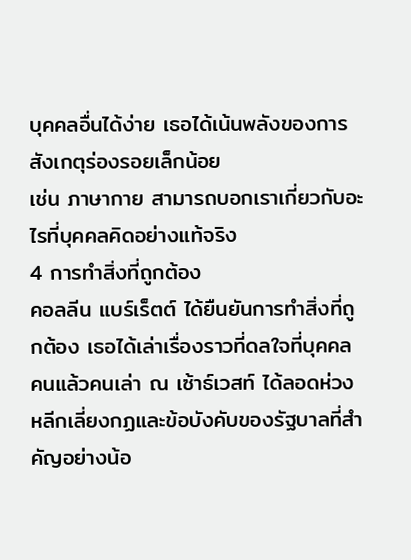บุคคลอื่นได้ง่าย เธอได้เน้นพลังของการสังเกตุร่องรอยเล็กน้อย
เช่น ภาษากาย สามารถบอกเราเกี่ยวกับอะไรที่บุคคลคิดอย่างแท้จริง
4 การทำสิ่งที่ถูกต้อง
คอลลีน แบร์เร็ตต์ ได้ยืนยันการทำสิ่งที่ถูกต้อง เธอได้เล่าเรื่องราวที่ดลใจที่บุคคลคนแล้วคนเล่า ณ เซ้าธ์เวสท์ ได้ลอดห่วงหลีกเลี่ยงกฏและข้อบังคับของรัฐบาลที่สำคัญอย่างน้อ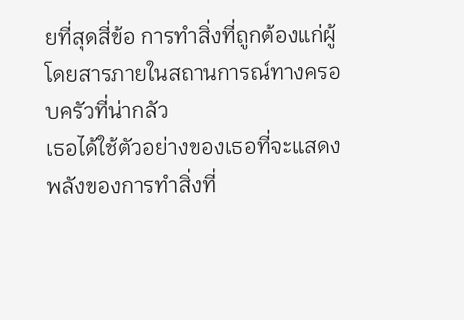ยที่สุดสี่ข้อ การทำสิ่งที่ถูกต้องแก่ผู้โดยสารภายในสถานการณ์ทางครอบครัวที่น่ากลัว
เธอได้ใช้ตัวอย่างของเธอที่จะแสดงพลังของการทำสิ่งที่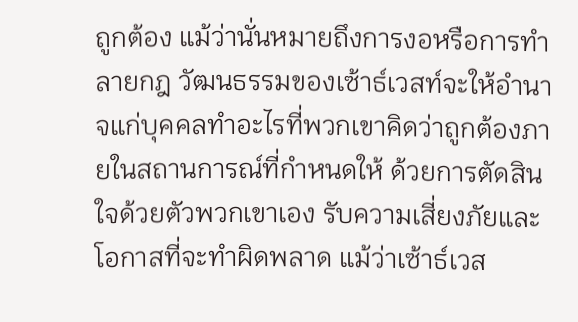ถูกต้อง แม้ว่านั่นหมายถึงการงอหรือการทำลายกฎ วัฒนธรรมของเซ้าธ์เวสท์จะให้อำนาจแก่บุคคลทำอะไรที่พวกเขาคิดว่าถูกต้องภายในสถานการณ์ที่กำหนดให้ ด้วยการตัดสินใจด้วยตัวพวกเขาเอง รับความเสี่ยงภัยและโอกาสที่จะทำผิดพลาด แม้ว่าเซ้าธ์เวส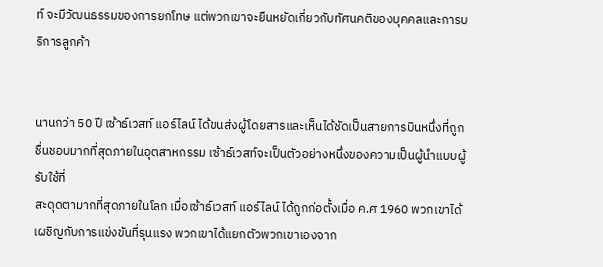ท์ จะมีวัฒนธรรมของการยกโทษ แต่พวกเขาจะยืนหยัดเกี่ยวกับทัศนคติของบุคคลและการบริการลูกค้า


นานกว่า 50 ปี เซ้าธ์เวสท์ แอร์ไลน์ ได้ขนส่งผู้โดยสารและเห็นได้ชัดเป็นสายการบินหนึ่งที่ถูก
ชื่นชอบมากที่สุดภายในอุตสาหกรรม เซ้าธ์เวสท์จะเป็นตัวอย่างหนึ่งของความเป็นผู้นำแบบผู้รับใช้ที่
สะดุดตามากที่สุดภายในโลก เมื่อเซ้าธ์เวสท์ แอร์ไลน์ ได้ถูกก่อตั้งเมื่อ ค.ศ 1960 พวกเขาได้เผชิญกับการแข่งขันที่รุนแรง พวกเขาได้แยกตัวพวกเขาเองจาก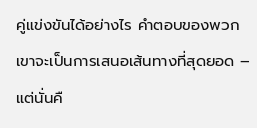คู่แข่งขันได้อย่างไร คำตอบของพวกเขาจะเป็นการเสนอเส้นทางที่สุดยอด – แต่นั่นคื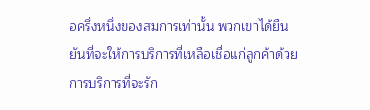อครึ่งหนึ่งของสมการเท่านั้น พวกเขาได้ยืนยันที่จะให้การบริการที่เหลือเชื่อแก่ลูกค้าด้วย
การบริการที่จะรัก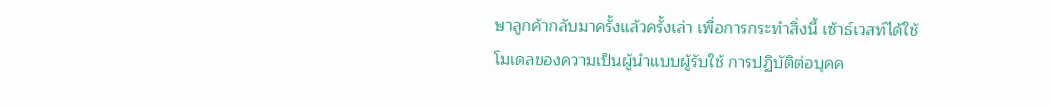ษาลูกค้ากลับมาครั้งแล้วครั้งเล่า เพื่อการกระทำสิ่งนี้ เซ้าธ์เวสท์ได้ใช้โมเดลของความเป็นผู้นำแบบผู้รับใช้ การปฏิบัติต่อบุคค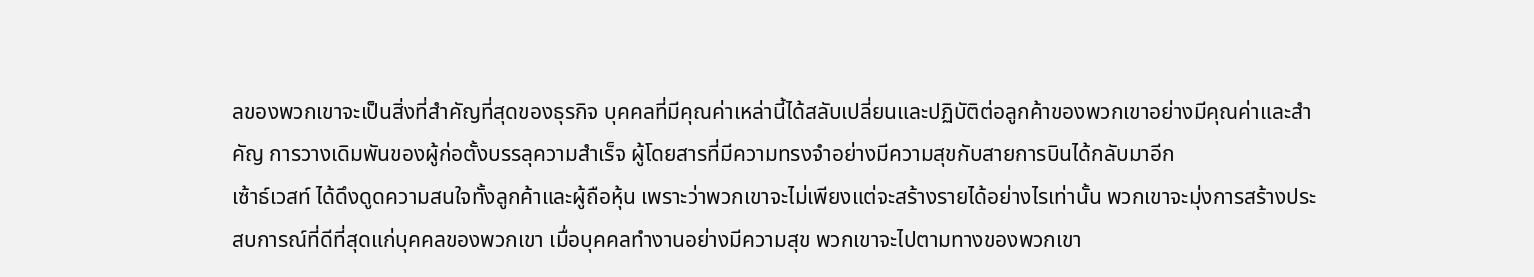ลของพวกเขาจะเป็นสิ่งที่สำคัญที่สุดของธุรกิจ บุคคลที่มีคุณค่าเหล่านี้ได้สลับเปลี่ยนและปฏิบัติต่อลูกค้าของพวกเขาอย่างมีคุณค่าและสำคัญ การวางเดิมพันของผู้ก่อตั้งบรรลุความสำเร็จ ผู้โดยสารที่มีความทรงจำอย่างมีความสุขกับสายการบินได้กลับมาอีก
เซ้าธ์เวสท์ ได้ดึงดูดความสนใจทั้งลูกค้าและผู้ถือหุ้น เพราะว่าพวกเขาจะไม่เพียงแต่จะสร้างรายได้อย่างไรเท่านั้น พวกเขาจะมุ่งการสร้างประสบการณ์ที่ดีที่สุดแก่บุคคลของพวกเขา เมื่อบุคคลทำงานอย่างมีความสุข พวกเขาจะไปตามทางของพวกเขา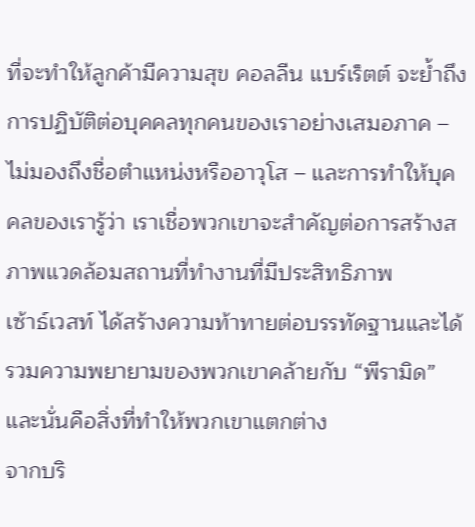ที่จะทำให้ลูกค้ามีความสุข คอลลีน แบร์เร็ตต์ จะย้ำถึงการปฏิบัติต่อบุคคลทุกคนของเราอย่างเสมอภาค – ไม่มองถึงชื่อตำแหน่งหรืออาวุโส – และการทำให้บุคคลของเรารู้ว่า เราเชื่อพวกเขาจะสำคัญต่อการสร้างสภาพแวดล้อมสถานที่ทำงานที่มีประสิทธิภาพ
เซ้าธ์เวสท์ ได้สร้างความท้าทายต่อบรรทัดฐานและได้รวมความพยายามของพวกเขาคล้ายกับ “พีรามิด” และนั่นคือสิ่งที่ทำให้พวกเขาแตกต่าง
จากบริ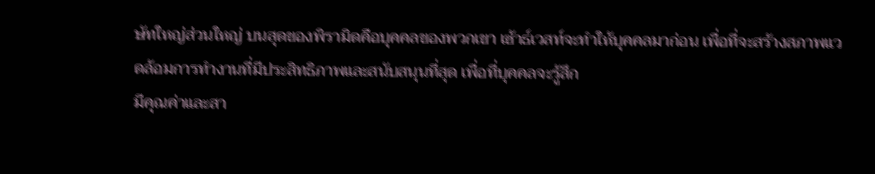ษัทใหญ่ส่วนใหญ่ บนสุดของพิรามิดคือบุคคลของพวกเขา เซ้าธ์เวสท์จะทำให้บุคคลมาก่อน เพื่อที่จะสร้างสภาพแวดล้อมการทำงานที่มีประสิทธิภาพและสนับสนุนที่สุด เพื่อที่บุคคลจะรู้สึก
มีคุณค่าและสา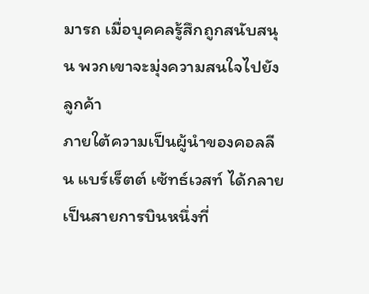มารถ เมื่อบุคคลรู้สึกถูกสนับสนุน พวกเขาจะมุ่งความสนใจไปยังลูกค้า
ภายใต้ความเป็นผู้นำของคอลลีน แบร์เร็ตต์ เซ้ทธ์เวสท์ ได้กลายเป็นสายการบินหนึ่งที่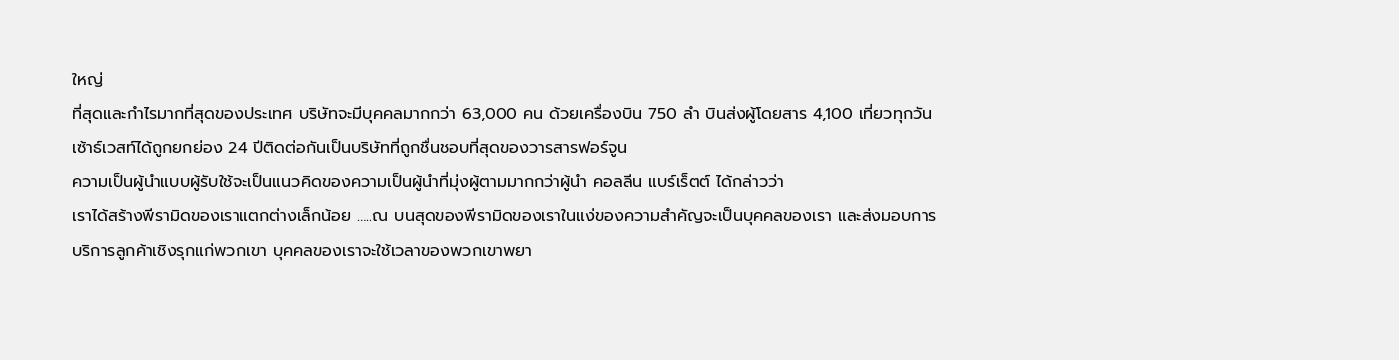ใหญ่
ที่สุดและกำไรมากที่สุดของประเทศ บริษัทจะมีบุคคลมากกว่า 63,000 คน ด้วยเครื่องบิน 750 ลำ บินส่งผู้โดยสาร 4,100 เที่ยวทุกวัน เซ้าธ์เวสท์ได้ถูกยกย่อง 24 ปีติดต่อกันเป็นบริษัทที่ถูกชื่นชอบที่สุดของวารสารฟอร์จูน
ความเป็นผู้นำแบบผู้รับใช้จะเป็นแนวคิดของความเป็นผู้นำที่มุ่งผู้ตามมากกว่าผู้นำ คอลลีน แบร์เร็ตต์ ได้กล่าวว่า
เราได้สร้างพีรามิดของเราแตกต่างเล็กน้อย …..ณ บนสุดของพีรามิดของเราในแง่ของความสำคัญจะเป็นบุคคลของเรา และส่งมอบการบริการลูกค้าเชิงรุกแก่พวกเขา บุคคลของเราจะใช้เวลาของพวกเขาพยา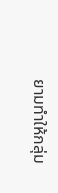ยามทำให้กลุ่ม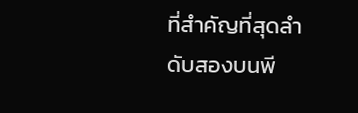ที่สำคัญที่สุดลำดับสองบนพี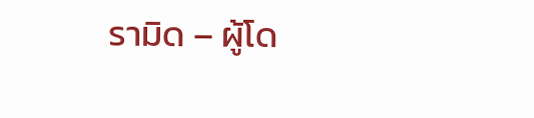รามิด – ผู้โด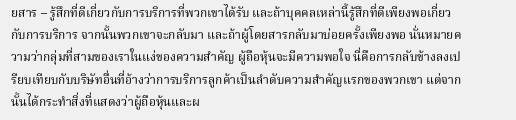ยสาร – รู้สึกที่ดีเกี่ยวกับการบริการที่พวกเขาได้รับ และถ้าบุคคลเหล่านี้รู้สึกที่ดีเพียงพอเกี่ยวกับการบริการ จากนั้นพวกเขาจะกลับมา และถ้าผู้โดยสารกลับมาบ่อยครั้งเพียงพอ นั่นหมายความว่ากลุ่มที่สามของเราในแง่ของความสำคัญ ผู้ถือหุ้นจะมีความพอใจ นี่คือการกลับข้างลงเปรียบเทียบกับบริษัทอื่นที่อ้างว่าการบริการลูกค้าเป็นลำดับความสำคัญแรกของพวกเขา แต่จากนั้นได้กระทำสิ่งที่แสดงว่าผู้ถือหุ้นและผ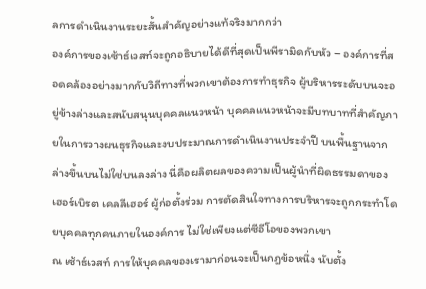ลการดำเนินงานระยะสั้นสำคัญอย่างแท้จริงมากกว่า
องค์การของเซ้าธ์เวสท์จะถูกอธิบายได้ดีที่สุดเป็นพีรามิดกับหัว – องค์การที่สอดคล้องอย่างมากกับวิถีทางที่พวกเขาต้องการทำธุรกิจ ผู้บริหารระดับบนจะอยู่ข้างล่างและสนับสนุนบุคคลแนวหน้า บุคคลแนวหน้าจะมีบทบาทที่สำคัญภายในการวางผนธุรกิจและงบประมาณการดำเนินงานประจำปี บนพื้นฐานจากล่างขึ้นบนไม่ใช่บนลงล่าง นี่คือผลิตผลของความเป็นผู้นำที่ผิดธรรมดาของ
เฮอร์เบิรต เคลลีเฮอร์ ผู้ก่อตั้งร่วม การตัดสินใจทางการบริหารจะถูกกระทำโดยบุคคลทุกคนภายในองค์การ ไม่ใช่เพียงแต่ซีอีโอของพวกเขา
ณ เซ้าธ์เวสท์ การให้บุคคลของเรามาก่อนจะเป็นกฎข้อหนึ่ง นับตั้ง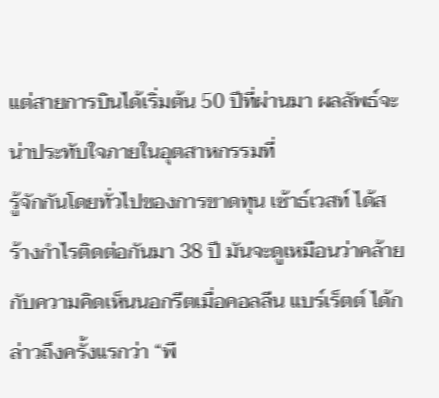แต่สายการบินได้เริ่มต้น 50 ปีที่ผ่านมา ผลลัพธ์จะน่าประทับใจภายในอุตสาหกรรมที่
รู้จักกันโดยทั่วไปของการขาดทุน เซ้าธ์เวสท์ ได้สร้างกำไรติดต่อกันมา 38 ปี มันจะดูเหมือนว่าคล้ายกับความคิดเห็นนอกรีตเมื่อคอลลีน แบร์เร็ตต์ ได้กล่าวถึงครั้งแรกว่า “พี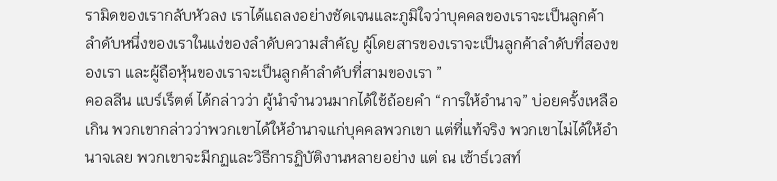รามิดของเรากลับหัวลง เราได้แถลงอย่างชัดเจนและภูมิใจว่าบุคคลของเราจะเป็นลูกค้าลำดับหนึ่งของเราในแง่ของลำดับความสำคัญ ผู้โดยสารของเราจะเป็นลูกค้าลำดับที่สองของเรา และผู้ถือหุ้นของเราจะเป็นลูกค้าลำดับที่สามของเรา ”
คอลลีน แบร์เร็ตต์ ได้กล่าวว่า ผู้นำจำนวนมากได้ใช้ถ้อยคำ “การให้อำนาจ” บ่อยครั้งเหลือเกิน พวกเขากล่าวว่าพวกเขาได้ให้อำนาจแก่บุคคลพวกเขา แต่ที่แท้จริง พวกเขาไม่ได้ให้อำนาจเลย พวกเขาจะมีกฏและวิธีการฏิบัติงานหลายอย่าง แต่ ณ เซ้าธ์เวสท์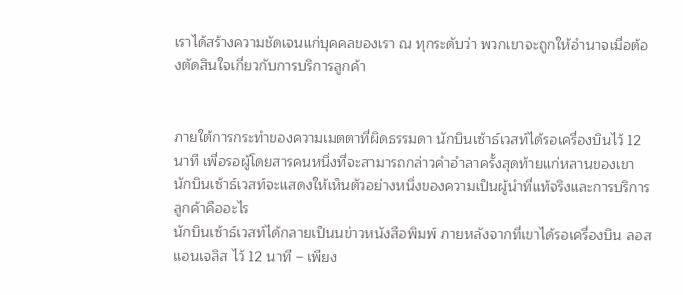เราได้สร้างความชัดเจนแก่บุคคลของเรา ณ ทุกระดับว่า พวกเขาจะถูกให้อำนาจเมื่อต้องตัดสินใจเกี่ยวกับการบริการลูกค้า


ภายใต้การกระทำของความเมตตาที่ผิดธรรมดา นักบินเซ้าธ์เวสท์ได้รอเครื่องบินไว้ 12 นาที เพื่อรอผู้โดยสารคนหนึ่งที่จะสามารถกล่าวคำอำลาครั้งสุดท้ายแก่หลานของเขา
นักบินเซ้าธ์เวสท์จะแสดงให้เห็นตัวอย่างหนึ่งของความเป็นผู้นำที่แท้จริงและการบริการลูกค้าคืออะไร
นักบินเซ้าธ์เวสท์ได้กลายเป็นนข่าวหนังสือพิมพ์ ภายหลังจากที่เขาได้รอเครื่องบิน ลอสแอนเจลิส ไว้ 12 นาที – เพียง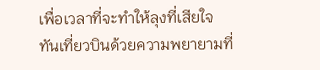เพื่อเวลาที่จะทำให้ลุงที่เสียใจ
ทันเที่ยวบินด้วยความพยายามที่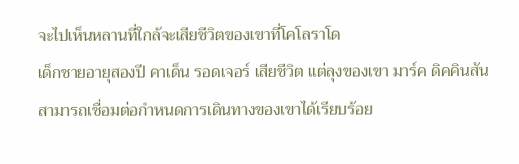จะไปเห็นหลานที่ใกล้จะเสียชีวิตของเขาที่โคโลราโด
เด็กชายอายุสองปี คาเด็น รอดเจอร์ เสียชีวิต แต่ลุงของเขา มาร์ค ดิคคินสัน สามารถเชื่อมต่อกำหนดการเดินทางของเขาได้เรียบร้อย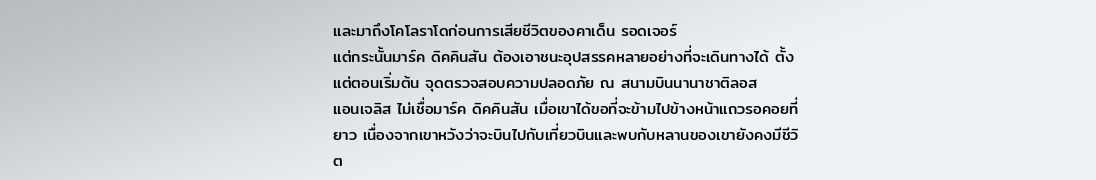และมาถึงโคโลราโดก่อนการเสียชีวิตของคาเด็น รอดเจอร์
แต่กระนั้นมาร์ค ดิคคินสัน ต้องเอาชนะอุปสรรคหลายอย่างที่จะเดินทางได้ ตั้งแต่ตอนเริ่มต้น จุดตรวจสอบความปลอดภัย ณ สนามบินนานาชาติลอส
แอนเจลิส ไม่เชื่อมาร์ค ดิคคินสัน เมื่อเขาได้ขอที่จะข้ามไปข้างหน้าแถวรอคอยที่ยาว เนื่องจากเขาหวังว่าจะบินไปกับเที่ยวบินและพบกับหลานของเขายังคงมีชีวิต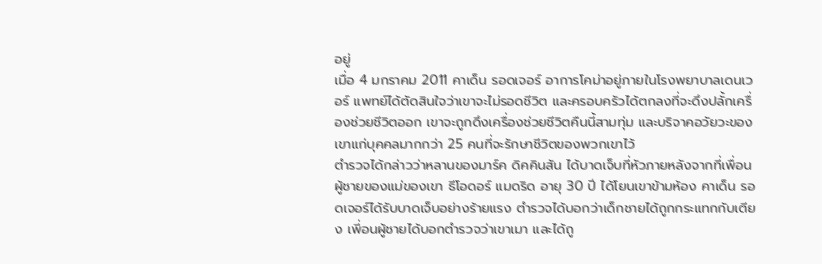อยู่
เมื่อ 4 มกราคม 2011 คาเด็น รอดเจอร์ อาการโคม่าอยู่ภายในโรงพยาบาลเดนเวอร์ แพทย์ได้ตัดสินใจว่าเขาจะไม่รอดชีวิต และครอบครัวได้ตกลงที่จะดึงปลั้กเครื่องช่วยชีวิตออก เขาจะถูกดึงเครื่องช่วยชีวิตคืนนี้สามทุ่ม และบริจาคอวัยวะของเขาแก่บุคคลมากกว่า 25 คนที่จะรักษาชีวิตของพวกเขาไว้
ตำรวจได้กล่าวว่าหลานของมาร์ค ดิคคินสัน ได้บาดเจ็บที่หัวภายหลังจากที่เพื่อนผู้ชายของแม่ของเขา ธีโอดอร์ แมดริด อายุ 30 ปี ได้โยนเขาข้ามห้อง คาเด็น รอดเจอร์ได้รับบาดเจ็บอย่างร้ายแรง ตำรวจได้บอกว่าเด็กชายได้ถูกกระแทกกับเตียง เพี่อนผู้ชายได้บอกตำรวจว่าเขาเมา และได้ถู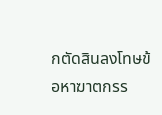กตัดสินลงโทษข้อหาฆาตกรร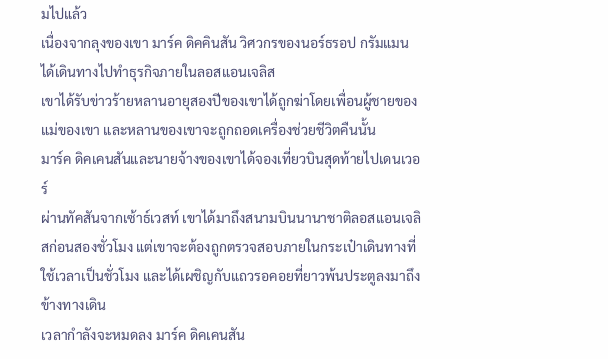มไปแล้ว
เนื่องจากลุงของเขา มาร์ค ดิคคินสัน วิศวกรของนอร์ธรอป กรัมแมน ได้เดินทางไปทำธุรกิจภายในลอสแอนเจลิส
เขาได้รับข่าวร้ายหลานอายุสองปีของเขาได้ถูกฆ่าโดยเพื่อนผู้ชายของแม่ของเขา และหลานของเขาจะถูกถอดเครื่องช่วยชีวิตคืนนั้น
มาร์ค ดิคเคนสันและนายจ้างของเขาได้จองเที่ยวบินสุดท้ายไปเดนเวอร์
ผ่านทัคสันจากเซ้าธ์เวสท์ เขาได้มาถึงสนามบินนานาชาติลอสแอนเจลิสก่อนสองชั่วโมง แต่เขาจะต้องถูกตรวจสอบภายในกระเป๋าเดินทางที่ใช้เวลาเป็นชั่วโมง และได้เผชิญกับแถวรอคอยที่ยาวพ้นประตูลงมาถึงข้างทางเดิน
เวลากำลังจะหมดลง มาร์ค ดิคเคนสัน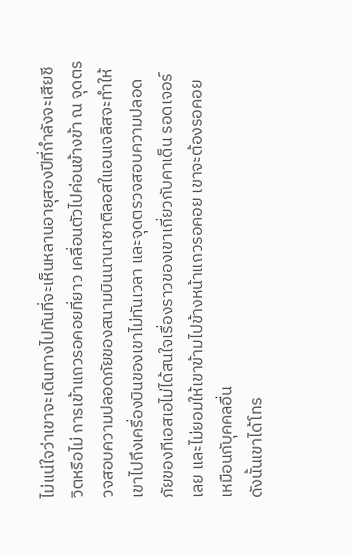ไม่แน่ใจว่าเขาจะเดินทางไปทันที่จะเห็นหลานอายุสองปีที่กำลังจะเสียชีวิตหรือไม่ การเข้าแถวรอคอยที่ยาว เคลื่อนตัวไปค่อนข้างข้า ณ จุดตรวจสอบความปลอดภัยของสนามบินนานาชาติลอสใแอนเจลิสจะทำให้เขาไปถึงเครื่องบินของเขาไม่ทันเวลา และจุดตรวจสอบความปลอดภัยของทีเอสเอไม่ได้สนใจเรื่องราวของเขาเกี่ยวกับคาเด็น รอดเจอร์ เลย และไม่ยอมให้เขาข้ามไปข้างหน้าแถวรอคอย เขาจะต้องรอคอย
เหมือนกับุคคลอื่น
ดังนั้นเขาได้โทร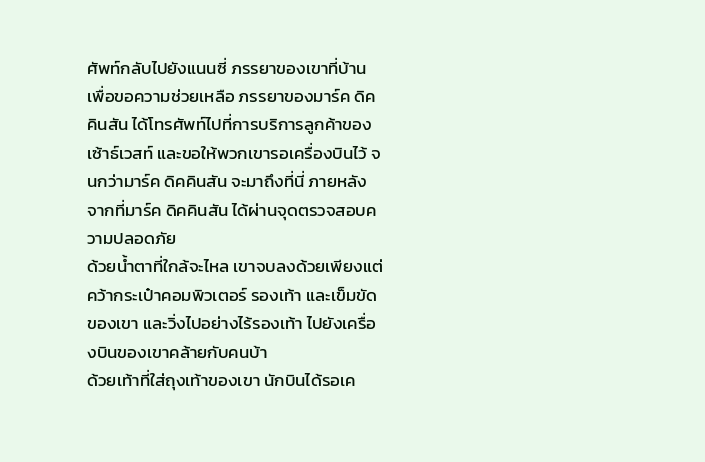ศัพท์กลับไปยังแนนซี่ ภรรยาของเขาที่บ้าน เพื่อขอความช่วยเหลือ ภรรยาของมาร์ค ดิคคินสัน ได้โทรศัพท์ไปที่การบริการลูกค้าของเซ้าธ์เวสท์ และขอให้พวกเขารอเครื่องบินไว้ จนกว่ามาร์ค ดิคคินสัน จะมาถึงที่นี่ ภายหลังจากที่มาร์ค ดิคคินสัน ได้ผ่านจุดตรวจสอบความปลอดภัย
ด้วยน้ำตาที่ใกล้จะไหล เขาจบลงด้วยเพียงแต่คว้ากระเป๋าคอมพิวเตอร์ รองเท้า และเข็มขัดของเขา และวิ่งไปอย่างไร้รองเท้า ไปยังเครื่องบินของเขาคล้ายกับคนบ้า
ด้วยเท้าที่ใส่ถุงเท้าของเขา นักบินได้รอเค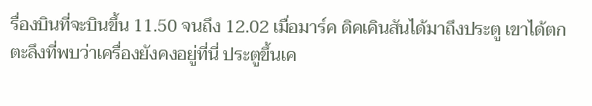รื่องบินที่จะบินขึ้น 11.50 จนถึง 12.02 เมื่อมาร์ค ดิคเคินสันได้มาถึงประตู เขาได้ตกตะลึงที่พบว่าเครื่องยังคงอยู่ที่นี่ ประตูขึ้นเค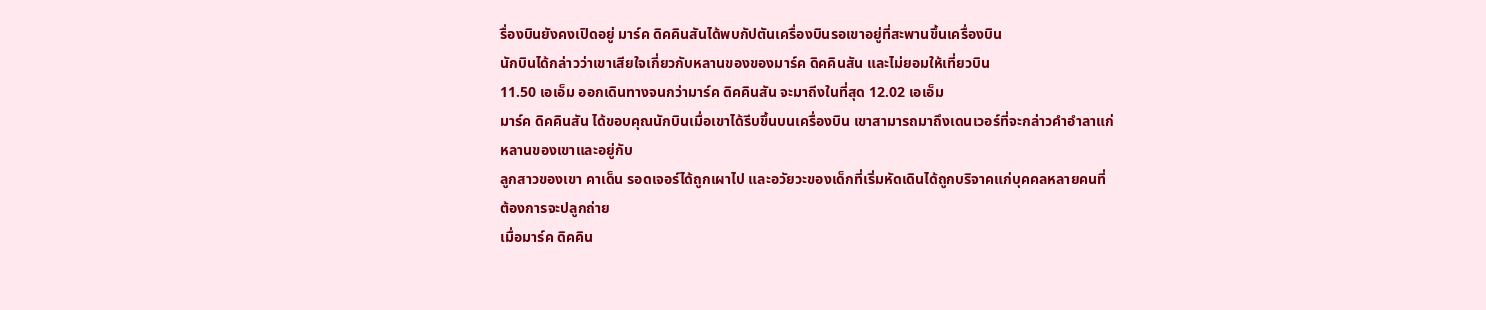รื่องบินยังคงเปิดอยู่ มาร์ค ดิคคินสันได้พบกัปตันเครื่องบินรอเขาอยู่ที่สะพานขึ้นเครื่องบิน
นักบินได้กล่าวว่าเขาเสียใจเกี่ยวกับหลานของของมาร์ค ดิคคินสัน และไม่ยอมให้เที่ยวบิน
11.50 เอเอ็ม ออกเดินทางจนกว่ามาร์ค ดิคคินสัน จะมาถีงในที่สุด 12.02 เอเอ็ม
มาร์ค ดิคคินสัน ได้ขอบคุณนักบินเมื่อเขาได้รีบขึ้นบนเครื่องบิน เขาสามารถมาถึงเดนเวอร์ที่จะกล่าวคำอำลาแก่หลานของเขาและอยู่กับ
ลูกสาวของเขา คาเด็น รอดเจอร์ได้ถูกเผาไป และอวัยวะของเด็กที่เริ่มหัดเดินได้ถูกบริจาคแก่บุคคลหลายคนที่ต้องการจะปลูกถ่าย
เมื่อมาร์ค ดิคคิน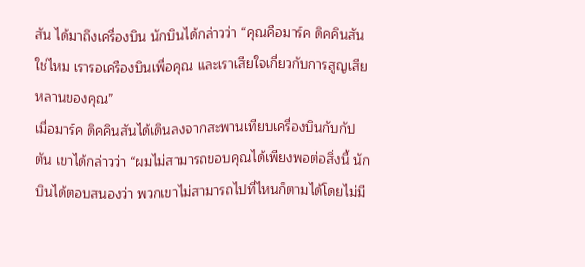สัน ได้มาถึงเครื่องบิน นักบินได้กล่าวว่า “คุณคือมาร์ค ดิคคินสัน ใช่ไหม เรารอเครืองบินเพื่อคุณ และเราเสียใจเกี่ยวกับการสูญเสียหลานของคุณ”
เมื่อมาร์ค ดิคคินสันได้เดินลงจากสะพานเทียบเครื่องบินกับกัปตัน เขาได้กล่าวว่า “ผมไม่สามารถขอบคุณได้เพียงพอต่อสิ่งนี้ นักบินได้ตอบสนองว่า พวกเขาไม่สามารถไปที่ไหนก็ตามได้โดยไม่มี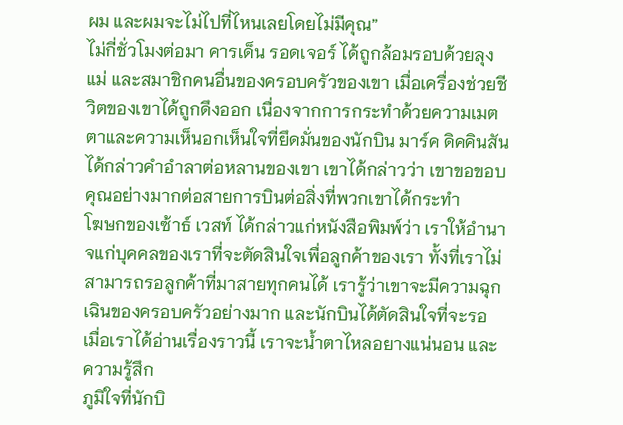ผม และผมจะไม่ไปที่ไหนเลยโดยไม่มีคุณ”
ไม่กี่ชั่วโมงต่อมา คารเด็น รอดเจอร์ ได้ถูกล้อมรอบด้วยลุง แม่ และสมาชิกคนอื่นของครอบครัวของเขา เมื่อเครื่องช่วยชีวิตของเขาได้ถูกดึงออก เนื่องจากการกระทำด้วยความเมตตาและความเห็นอกเห็นใจที่ยึดมั่นของนักบิน มาร์ค ดิคคินสัน ได้กล่าวคำอำลาต่อหลานของเขา เขาได้กล่าวว่า เขาขอขอบคุณอย่างมากต่อสายการบินต่อสิ่งที่พวกเขาได้กระทำ
โฆษกของเซ้าธ์ เวสท์ ได้กล่าวแก่หนังสือพิมพ์ว่า เราให้อำนาจแก่บุคคลของเราที่จะตัดสินใจเพื่อลูกค้าของเรา ทั้งที่เราไม่สามารถรอลูกค้าที่มาสายทุกคนได้ เรารู้ว่าเขาจะมีความฉุกเฉินของครอบครัวอย่างมาก และนักบินได้ตัดสินใจที่จะรอ
เมื่อเราได้อ่านเรื่องราวนี้ เราจะน้ำตาไหลอยางแน่นอน และความรู้สึก
ภูมิใจที่นักบิ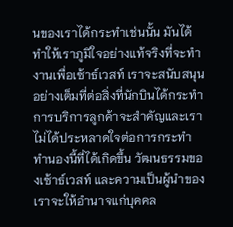นของเราได้กระทำเช่นนั้น มันได้ทำให้เราภูมิใจอย่างแท้จริงที่จะทำงานเพื่อเซ้าธ์เวสท์ เราจะสนับสนุนอย่างเต็มที่ต่อสิ่งที่นักบินได้กระทำ การบริการลูกค้าจะสำคัญและเราไม่ได้ประหลาดใจต่อการกระทำทำนองนี้ที่ได้เกิดขึ้น วัฒนธรรมของเซ้าธ์เวสท์ และความเป็นผู้นำของเราจะให้อำนาจแก่บุคคล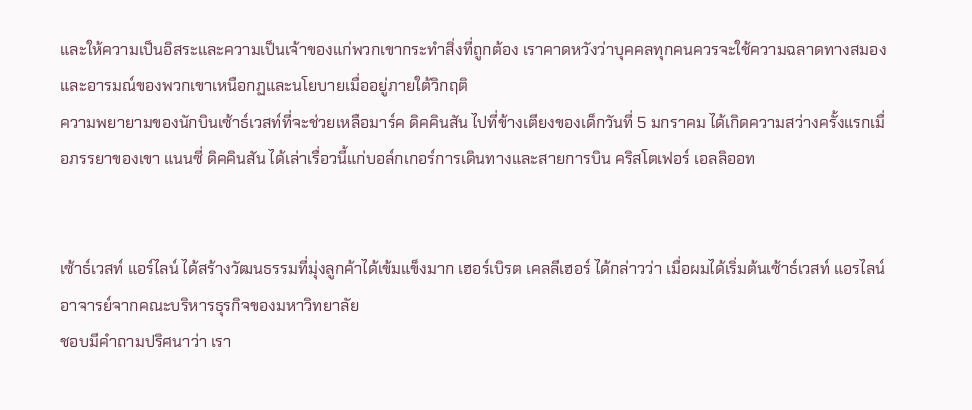และให้ความเป็นอิสระและความเป็นเจ้าของแก่พวกเขากระทำสิ่งที่ถูกต้อง เราคาดหวังว่าบุคคลทุกคนควรจะใช้ความฉลาดทางสมองและอารมณ์ของพวกเขาเหนือกฏและนโยบายเมื่ออยู่ภายใต้วิกฤติ
ความพยายามของนักบินเซ้าธ์เวสท์ที่จะช่วยเหลือมาร์ค ดิคคินสัน ไปที่ข้างเตียงของเด็กวันที่ 5 มกราคม ได้เกิดความสว่างครั้งแรกเมื่อภรรยาของเขา แนนซี่ ดิคคินสัน ได้เล่าเรื่อวนี้แก่บอล์กเกอร์การเดินทางและสายการบิน คริสโตเฟอร์ เอลลิออท


เซ้าธ์เวสท์ แอร์ไลน์ ได้สร้างวัฒนธรรมที่มุ่งลูกค้าได้เข้มแข็งมาก เฮอร์เบิรต เคลลีเฮอร์ ได้กล่าวว่า เมื่อผมได้เริ่มต้นเซ้าธ์เวสท์ แอรไลน์ อาจารย์จากคณะบริหารธุรกิจของมหาวิทยาลัย
ชอบมีคำถามปริศนาว่า เรา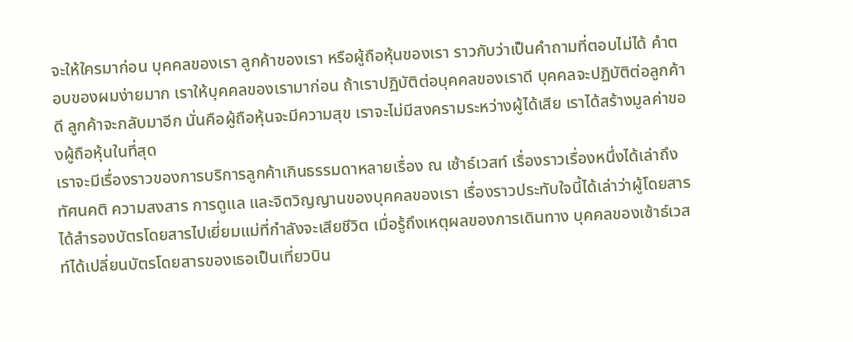จะให้ใครมาก่อน บุคคลของเรา ลูกค้าของเรา หรือผู้ถือหุ้นของเรา ราวกับว่าเป็นคำถามที่ตอบไม่ได้ คำตอบของผมง่ายมาก เราให้บุคคลของเรามาก่อน ถ้าเราปฏิบัติต่อบุคคลของเราดี บุคคลจะปฏิบัติต่อลูกค้าดี ลูกค้าจะกลับมาอีก นั่นคือผู้ถือหุ้นจะมีความสุข เราจะไม่มีสงครามระหว่างผู้ได้เสีย เราได้สร้างมูลค่าของผู้ถือหุ้นในที่สุด
เราจะมีเรื่องราวของการบริการลูกค้าเกินธรรมดาหลายเรื่อง ณ เซ้าธ์เวสท์ เรื่องราวเรื่องหนึ่งได้เล่าถึงทัศนคติ ความสงสาร การดูแล และจิตวิญญานของบุคคลของเรา เรื่องราวประทับใจนี้ได้เล่าว่าผู้โดยสารได้สำรองบัตรโดยสารไปเยี่ยมแม่ที่กำลังจะเสียชีวิต เมื่อรู้ถึงเหตุผลของการเดินทาง บุคคลของเซ้าธ์เวสท์ได้เปลี่ยนบัตรโดยสารของเธอเป็นเที่ยวบิน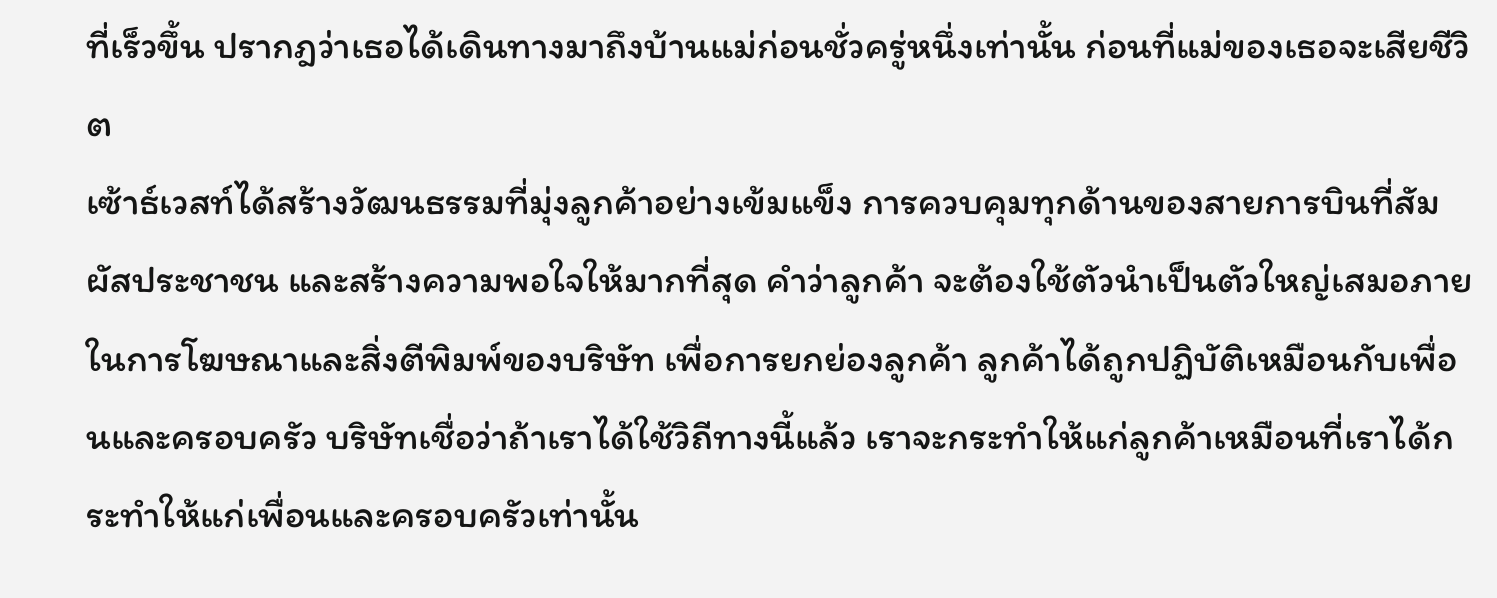ที่เร็วขึ้น ปรากฎว่าเธอได้เดินทางมาถึงบ้านแม่ก่อนชั่วครู่หนึ่งเท่านั้น ก่อนที่แม่ของเธอจะเสียชีวิต
เซ้าธ์เวสท์ได้สร้างวัฒนธรรมที่มุ่งลูกค้าอย่างเข้มแข็ง การควบคุมทุกด้านของสายการบินที่สัมผัสประชาชน และสร้างความพอใจให้มากที่สุด คำว่าลูกค้า จะต้องใช้ตัวนำเป็นตัวใหญ่เสมอภายในการโฆษณาและสิ่งตีพิมพ์ของบริษัท เพื่อการยกย่องลูกค้า ลูกค้าได้ถูกปฏิบัติเหมือนกับเพื่อนและครอบครัว บริษัทเชื่อว่าถ้าเราได้ใช้วิถีทางนี้แล้ว เราจะกระทำให้แก่ลูกค้าเหมือนที่เราได้กระทำให้แก่เพื่อนและครอบครัวเท่านั้น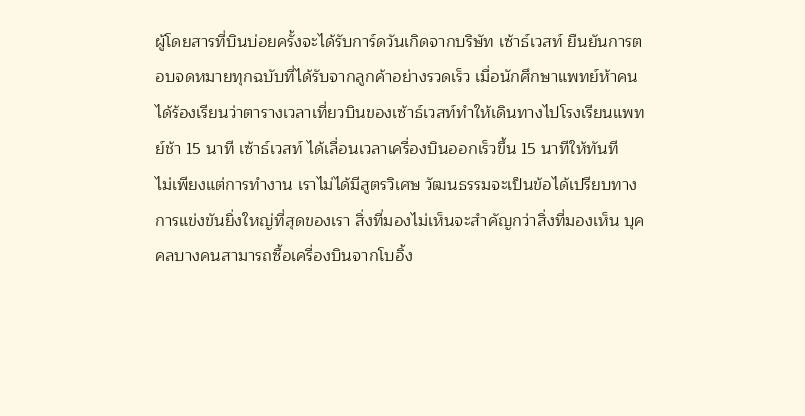ผู้โดยสารที่บินบ่อยครั้งจะได้รับการ์ดวันเกิดจากบริษัท เซ้าธ์เวสท์ ยืนยันการตอบจดหมายทุกฉบับที่ได้รับจากลูกค้าอย่างรวดเร็ว เมื่อนักศึกษาแพทย์ห้าคน ได้ร้องเรียนว่าตารางเวลาเที่ยวบินของเซ้าธ์เวสท์ทำให้เดินทางไปโรงเรียนแพทย์ช้า 15 นาที เซ้าธ์เวสท์ ได้เลื่อนเวลาเครื่องบินออกเร็วขึ้น 15 นาทีให้ทันที
ไม่เพียงแต่การทำงาน เราไม่ได้มีสูตรวิเศษ วัฒนธรรมจะเป็นข้อได้เปรียบทางการแข่งขันยิ่งใหญ่ที่สุดของเรา สิ่งที่มองไม่เห็นจะสำคัญกว่าสิ่งที่มองเห็น บุคคลบางคนสามารถซื้อเครื่องบินจากโบอิ้ง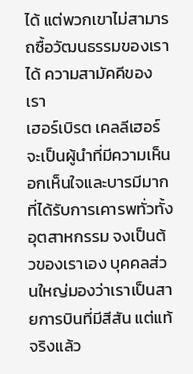ได้ แต่พวกเขาไม่สามารถซื้อวัฒนธรรมของเราได้ ความสามัคคีของเรา
เฮอร์เบิรต เคลลีเฮอร์ จะเป็นผู้นำที่มีความเห็นอกเห็นใจและบารมีมากที่ได้รับการเคารพทั่วทั้งอุตสาหกรรม จงเป็นต้วของเราเอง บุคคลส่วนใหญ่มองว่าเราเป็นสายการบินที่มีสีสัน แต่แท้จริงแล้ว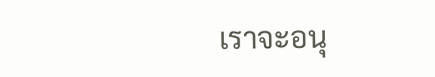เราจะอนุ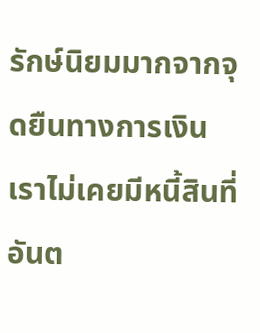รักษ์นิยมมากจากจุดยืนทางการเงิน เราไม่เคยมีหนี้สินที่อันต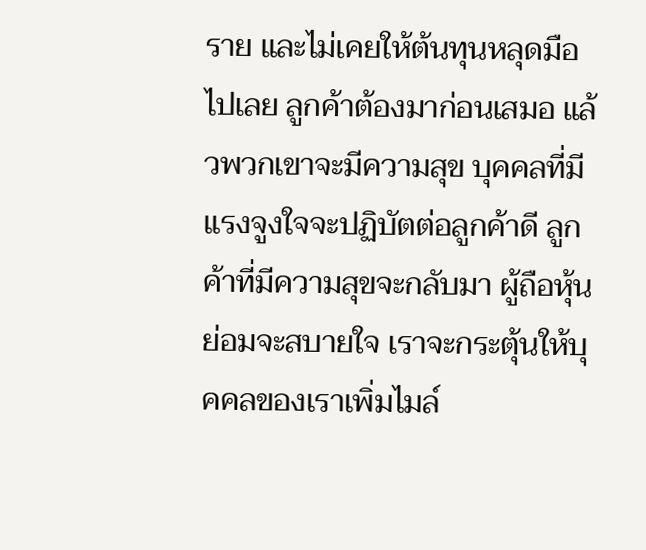ราย และไม่เคยให้ต้นทุนหลุดมือไปเลย ลูกค้าต้องมาก่อนเสมอ แล้วพวกเขาจะมีความสุข บุคคลที่มีแรงจูงใจจะปฏิบัตต่อลูกค้าดี ลูกค้าที่มีความสุขจะกลับมา ผู้ถือหุ้นย่อมจะสบายใจ เราจะกระตุ้นให้บุคคลของเราเพิ่มไมล์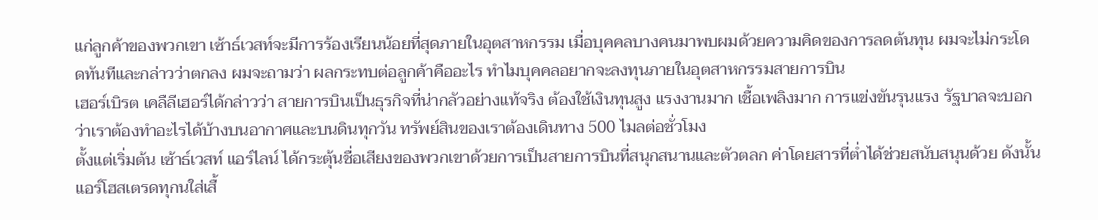แก่ลูกค้าของพวกเขา เซ้าธ์เวสท์จะมีการร้องเรียนน้อยที่สุดภายในอุตสาหกรรม เมื่อบุคคลบางคนมาพบผมด้วยความคิดของการลดต้นทุน ผมจะไม่กระโดดทันทีและกล่าวว่าตกลง ผมจะถามว่า ผลกระทบต่อลูกค้าคืออะไร ทำไมบุคคลอยากจะลงทุนภายในอุตสาหกรรมสายการบิน
เฮอร์เบิรต เคลืลีเฮอร์ได้กล่าวว่า สายการบินเป็นธุรกิจที่น่ากลัวอย่างแท้จริง ต้องใช้เงินทุนสูง แรงงานมาก เชื้อเพลิงมาก การแข่งขันรุนแรง รัฐบาลจะบอกว่าเราต้องทำอะไรได้บ้างบนอากาศและบนดินทุกวัน ทรัพย์สินของเราต้องเดินทาง 500 ไมลต่อชั่วโมง
ตั้งแต่เริ่มต้น เซ้าธ์เวสท์ แอร์ไลน์ ได้กระตุ้นชื่อเสียงของพวกเขาด้วยการเป็นสายการบินที่สนุกสนานและตัวตลก ค่าโดยสารที่ต่ำได้ช่วยสนับสนุนด้วย ดังนั้นแอร์โฮสเตรดทุกนใส่เสื้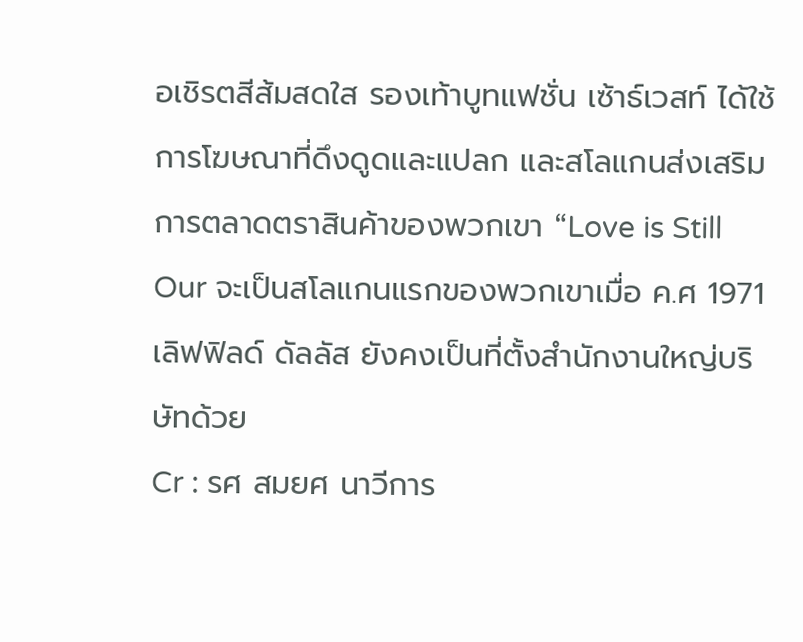อเชิรตสีส้มสดใส รองเท้าบูทแฟชั่น เซ้าธ์เวสท์ ได้ใช้การโฆษณาที่ดึงดูดและแปลก และสโลแกนส่งเสริมการตลาดตราสินค้าของพวกเขา “Love is Still Our จะเป็นสโลแกนแรกของพวกเขาเมื่อ ค.ศ 1971 เลิฟฟิลด์ ดัลลัส ยังคงเป็นที่ตั้งสำนักงานใหญ่บริษัทด้วย
Cr : รศ สมยศ นาวีการ